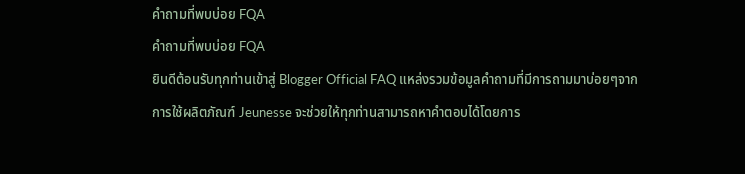คำถามที่พบบ่อย FQA
คำถามที่พบบ่อย FQA
ยินดีต้อนรับทุกท่านเข้าสู่ Blogger Official FAQ แหล่งรวมข้อมูลคำถามที่มีการถามมาบ่อยๆจากการใช้ผลิตภัณฑ์ Jeunesse จะช่วยให้ทุกท่านสามารถหาคำตอบได้โดยการ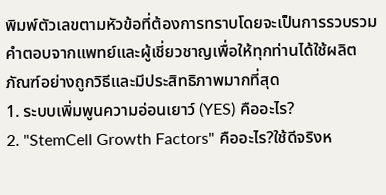พิมพ์ตัวเลขตามหัวข้อที่ต้องการทราบโดยจะเป็นการรวบรวมคำตอบจากแพทย์และผู้เชี่ยวชาญเพื่อให้ทุกท่านได้ใช้ผลิตภัณฑ์อย่างถูกวิธีและมีประสิทธิภาพมากที่สุด
1. ระบบเพิ่มพูนความอ่อนเยาว์ (YES) คืออะไร?
2. "StemCell Growth Factors" คืออะไร?ใช้ดีจริงห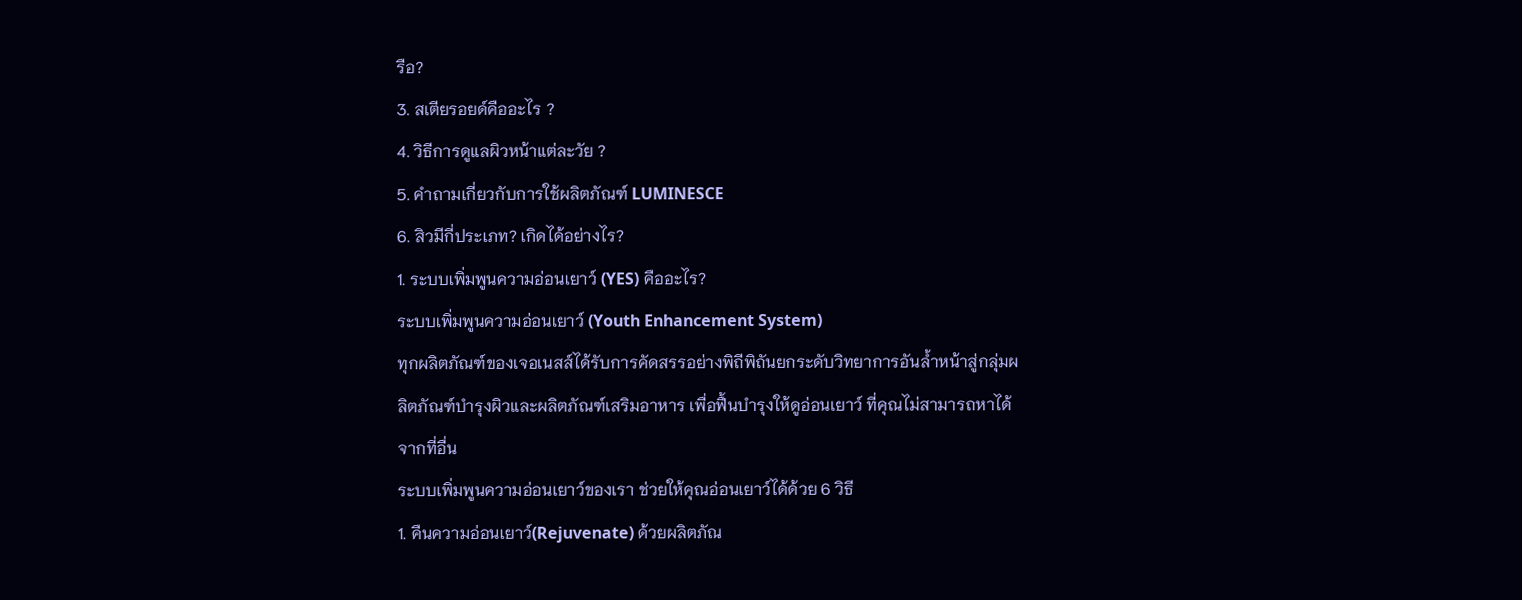รือ?
3. สเตียรอยด์คืออะไร ?
4. วิธีการดูแลผิวหน้าแต่ละวัย ?
5. คำถามเกี่ยวกับการใช้ผลิตภัณฑ์ LUMINESCE
6. สิวมีกี่ประเภท? เกิดได้อย่างไร?
1. ระบบเพิ่มพูนความอ่อนเยาว์ (YES) คืออะไร?
ระบบเพิ่มพูนความอ่อนเยาว์ (Youth Enhancement System)
ทุกผลิตภัณฑ์ของเจอเนสส์ได้รับการคัดสรรอย่างพิถีพิถันยกระดับวิทยาการอันล้ำหน้าสู่กลุ่มผลิตภัณฑ์บำรุงผิวและผลิตภัณฑ์เสริมอาหาร เพื่อฟื้นบำรุงให้ดูอ่อนเยาว์ ที่คุณไม่สามารถหาได้จากที่อื่น
ระบบเพิ่มพูนความอ่อนเยาว์ของเรา ช่วยให้คุณอ่อนเยาว์ได้ด้วย 6 วิธี
1. คืนความอ่อนเยาว์(Rejuvenate) ด้วยผลิตภัณ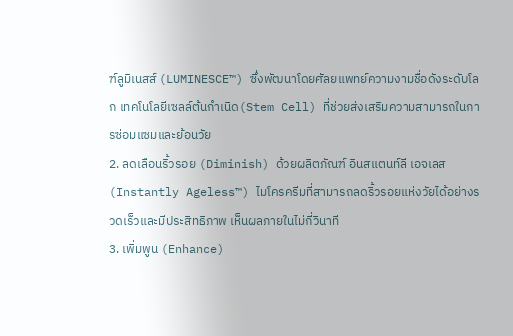ฑ์ลูมิเนสส์ (LUMINESCE™) ซึ่งพัฒนาโดยศัลยแพทย์ความงามชื่อดังระดับโลก เทคโนโลยีเซลล์ต้นกำเนิด(Stem Cell) ที่ช่วยส่งเสริมความสามารถในการซ่อมแซมและย้อนวัย
2. ลดเลือนริ้วรอย (Diminish) ด้วยผลิตภัณฑ์ อินสแตนท์ลี เอจเลส (Instantly Ageless™) ไมโครครีมที่สามารถลดริ้วรอยแห่งวัยได้อย่างรวดเร็วและมีประสิทธิภาพ เห็นผลภายในไม่กี่วินาที
3. เพิ่มพูน (Enhance)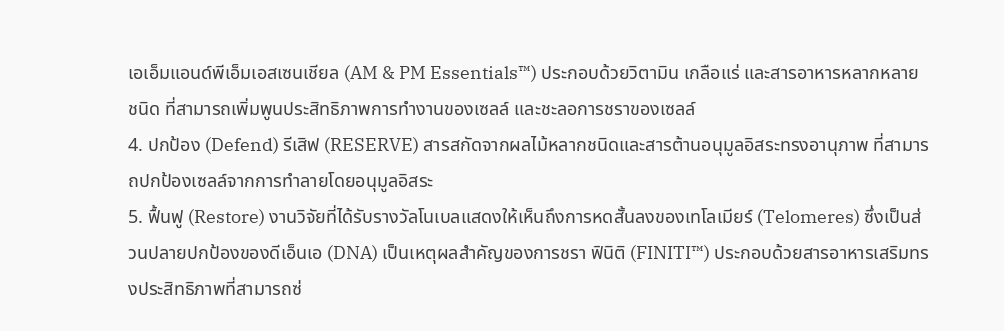เอเอ็มแอนด์พีเอ็มเอสเซนเชียล (AM & PM Essentials™) ประกอบด้วยวิตามิน เกลือแร่ และสารอาหารหลากหลายชนิด ที่สามารถเพิ่มพูนประสิทธิภาพการทำงานของเซลล์ และชะลอการชราของเซลล์
4. ปกป้อง (Defend) รีเสิฟ (RESERVE) สารสกัดจากผลไม้หลากชนิดและสารต้านอนุมูลอิสระทรงอานุภาพ ที่สามารถปกป้องเซลล์จากการทำลายโดยอนุมูลอิสระ
5. ฟื้นฟู (Restore) งานวิจัยที่ได้รับรางวัลโนเบลแสดงให้เห็นถึงการหดสั้นลงของเทโลเมียร์ (Telomeres) ซึ่งเป็นส่วนปลายปกป้องของดีเอ็นเอ (DNA) เป็นเหตุผลสำคัญของการชรา ฟินิติ (FINITI™) ประกอบด้วยสารอาหารเสริมทรงประสิทธิภาพที่สามารถซ่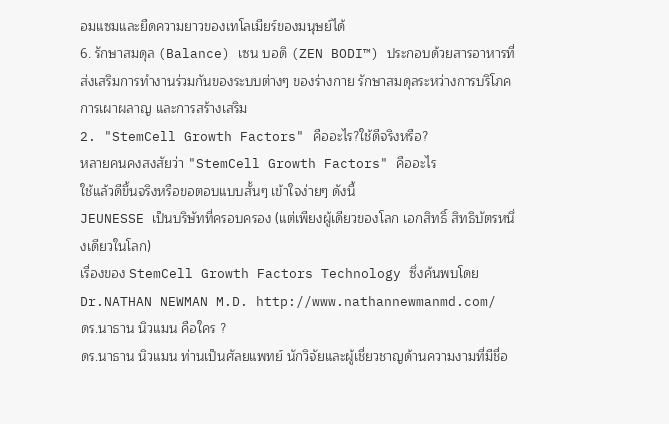อมแซมและยืดความยาวของเทโลเมียร์ของมนุษย์ได้
6. รักษาสมดุล (Balance) เซน บอดิ (ZEN BODI™) ประกอบด้วยสารอาหารที่ส่งเสริมการทำงานร่วมกันของระบบต่างๆ ของร่างกาย รักษาสมดุลระหว่างการบริโภค การเผาผลาญ และการสร้างเสริม
2. "StemCell Growth Factors" คืออะไร?ใช้ดีจริงหรือ?
หลายคนคงสงสัยว่า "StemCell Growth Factors" คืออะไร
ใช้แล้วดีขึ้นจริงหรือขอตอบแบบสั้นๆ เข้าใจง่ายๆ ดังนี้
JEUNESSE เป็นบริษัทที่ครอบครอง (แต่เพียงผู้เดียวของโลก เอกสิทธิ์ สิทธิบัตรหนึ่งเดียวในโลก)
เรื่องของ StemCell Growth Factors Technology ซึ่งค้นพบโดย
Dr.NATHAN NEWMAN M.D. http://www.nathannewmanmd.com/
ดร.นาธาน นิวแมน คือใคร ?
ดร.นาธาน นิวแมน ท่านเป็นศัลยแพทย์ นักวิจัยและผู้เชี่ยวชาญด้านความงามที่มีชื่อ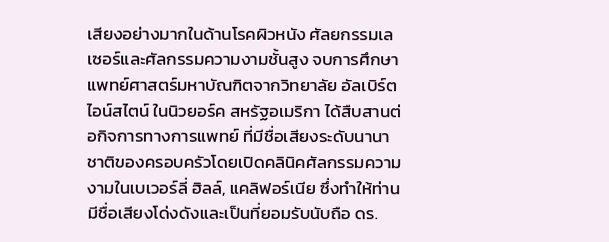เสียงอย่างมากในด้านโรคผิวหนัง ศัลยกรรมเลเซอร์และศัลกรรมความงามชั้นสูง จบการศึกษาแพทย์ศาสตร์มหาบัณฑิตจากวิทยาลัย อัลเบิร์ตไอน์สไตน์ ในนิวยอร์ค สหรัฐอเมริกา ได้สืบสานต่อกิจการทางการแพทย์ ที่มีชื่อเสียงระดับนานาชาติของครอบครัวโดยเปิดคลินิคศัลกรรมความงามในเบเวอร์ลี่ ฮิลล์, แคลิฟอร์เนีย ซึ่งทำให้ท่านมีชื่อเสียงโด่งดังและเป็นที่ยอมรับนับถือ ดร.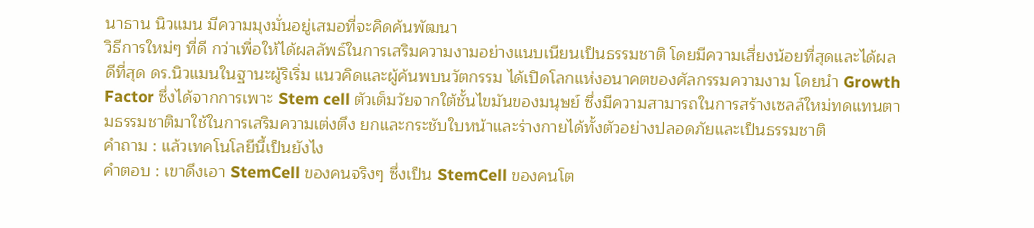นาธาน นิวแมน มีความมุงมั่นอยู่เสมอที่จะคิดค้นพัฒนา
วิธีการใหม่ๆ ที่ดี กว่าเพื่อให้ได้ผลลัพธ์ในการเสริมความงามอย่างแนบเนียนเป็นธรรมชาติ โดยมีความเสี่ยงน้อยที่สุดและได้ผลดีที่สุด ดร.นิวแมนในฐานะผู้ริเริ่ม แนวคิดและผู้ค้นพบนวัตกรรม ได้เปิดโลกแห่งอนาคตของศัลกรรมความงาม โดยนำ Growth Factor ซึ่งได้จากการเพาะ Stem cell ตัวเต็มวัยจากใต้ชั้นไขมันของมนุษย์ ซึ่งมีความสามารถในการสร้างเซลล์ใหม่ทดแทนตามธรรมชาติมาใช้ในการเสริมความเต่งตึง ยกและกระชับใบหน้าและร่างกายได้ทั้งตัวอย่างปลอดภัยและเป็นธรรมชาติ
คำถาม : แล้วเทคโนโลยีนี้เป็นยังไง
คำตอบ : เขาดึงเอา StemCell ของคนจริงๆ ซึ่งเป็น StemCell ของคนโต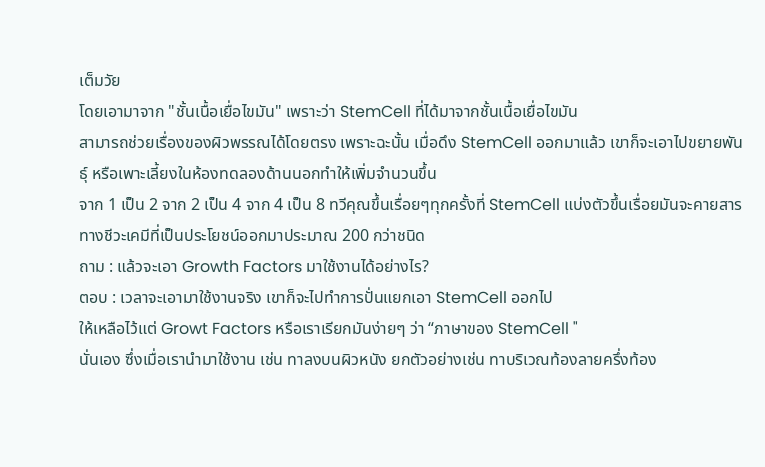เต็มวัย
โดยเอามาจาก "ชั้นเนื้อเยื่อไขมัน" เพราะว่า StemCell ที่ได้มาจากชั้นเนื้อเยื่อไขมัน
สามารถช่วยเรื่องของผิวพรรณได้โดยตรง เพราะฉะนั้น เมื่อดึง StemCell ออกมาแล้ว เขาก็จะเอาไปขยายพันธุ์ หรือเพาะเลี้ยงในห้องทดลองด้านนอกทำให้เพิ่มจำนวนขึ้น
จาก 1 เป็น 2 จาก 2 เป็น 4 จาก 4 เป็น 8 ทวีคุณขึ้นเรื่อยๆทุกครั้งที่ StemCell แบ่งตัวขึ้นเรื่อยมันจะคายสารทางชีวะเคมีที่เป็นประโยชน์ออกมาประมาณ 200 กว่าชนิด
ถาม : แล้วจะเอา Growth Factors มาใช้งานได้อย่างไร?
ตอบ : เวลาจะเอามาใช้งานจริง เขาก็จะไปทำการปั่นแยกเอา StemCell ออกไป
ให้เหลือไว้แต่ Growt Factors หรือเราเรียกมันง่ายๆ ว่า “ภาษาของ StemCell "
นั่นเอง ซึ่งเมื่อเรานำมาใช้งาน เช่น ทาลงบนผิวหนัง ยกตัวอย่างเช่น ทาบริเวณท้องลายครึ่งท้อง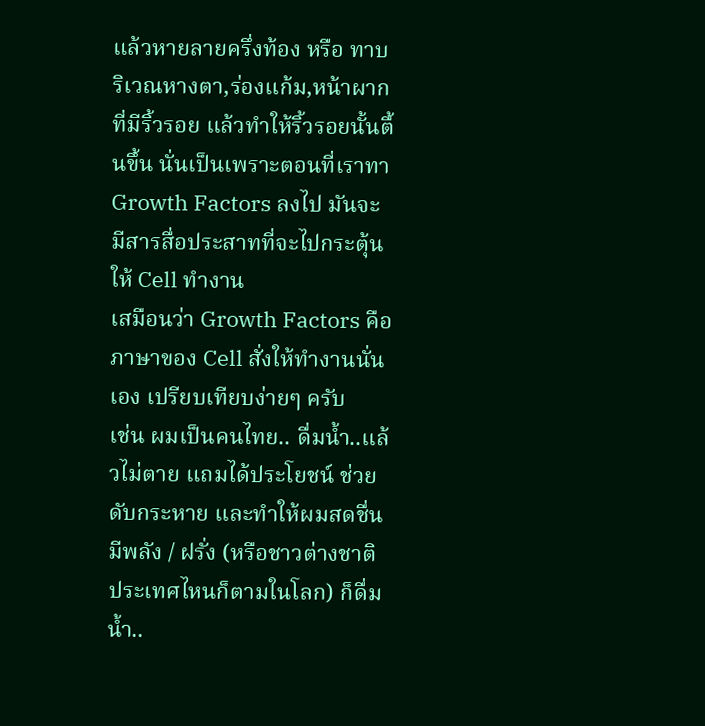แล้วหายลายครึ่งท้อง หรือ ทาบริเวณหางตา,ร่องแก้ม,หน้าผาก ที่มีริ้วรอย แล้วทำให้ริ้วรอยนั้นตื้นขึ้น นั่นเป็นเพราะตอนที่เราทา Growth Factors ลงไป มันจะมีสารสื่อประสาทที่จะไปกระตุ้นให้ Cell ทำงาน
เสมือนว่า Growth Factors คือ ภาษาของ Cell สั่งให้ทำงานนั่นเอง เปรียบเทียบง่ายๆ ครับ
เช่น ผมเป็นคนไทย.. ดื่มน้ำ..แล้วไม่ตาย แถมได้ประโยชน์ ช่วยดับกระหาย และทำให้ผมสดชื่น มีพลัง / ฝรั่ง (หรือชาวต่างชาติ ประเทศไหนก็ตามในโลก) ก็ดื่มน้ำ..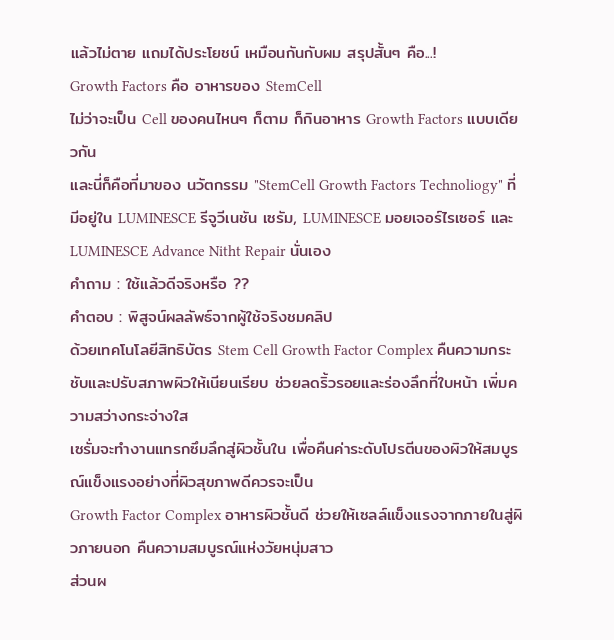แล้วไม่ตาย แถมได้ประโยชน์ เหมือนกันกับผม สรุปสั้นๆ คือ...!
Growth Factors คือ อาหารของ StemCell
ไม่ว่าจะเป็น Cell ของคนไหนๆ ก็ตาม ก็กินอาหาร Growth Factors แบบเดียวกัน
และนี่ก็คือที่มาของ นวัตกรรม "StemCell Growth Factors Technoliogy" ที่มีอยู่ใน LUMINESCE รีจูวีเนชัน เซรัม, LUMINESCE มอยเจอร์ไรเซอร์ และ LUMINESCE Advance Nitht Repair นั่นเอง
คำถาม : ใช้แล้วดีจริงหรือ ??
คำตอบ : พิสูจน์ผลลัพธ์จากผู้ใช้จริงชมคลิป
ด้วยเทคโนโลยีสิทธิบัตร Stem Cell Growth Factor Complex คืนความกระชับและปรับสภาพผิวให้เนียนเรียบ ช่วยลดริ้วรอยและร่องลึกที่ใบหน้า เพิ่มความสว่างกระจ่างใส
เซรั่มจะทำงานแทรกซึมลึกสู่ผิวชั้นใน เพื่อคืนค่าระดับโปรตีนของผิวให้สมบูรณ์แข็งแรงอย่างที่ผิวสุขภาพดีควรจะเป็น
Growth Factor Complex อาหารผิวชั้นดี ช่วยให้เซลล์แข็งแรงจากภายในสู่ผิวภายนอก คืนความสมบูรณ์แห่งวัยหนุ่มสาว
ส่วนผ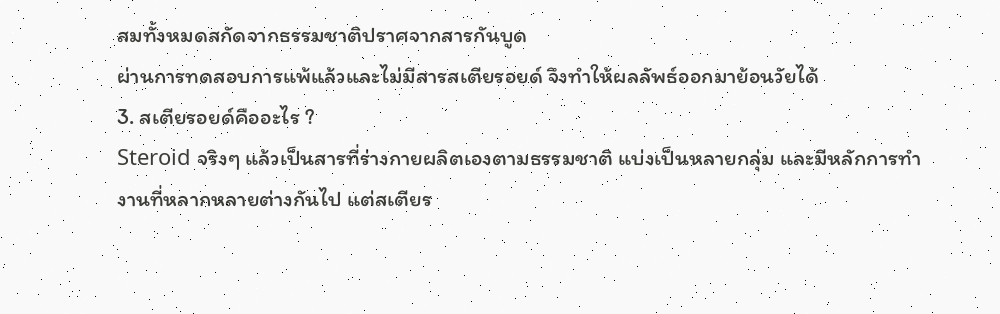สมทั้งหมดสกัดจากธรรมชาติปราศจากสารกันบูด
ผ่านการทดสอบการแพ้แล้วและไม่มีสารสเตียรอยด์ จึงทำให้ผลลัพธ์ออกมาย้อนวัยได้
3. สเตียรอยด์คืออะไร ?
Steroid จริงๆ แล้วเป็นสารที่ร่างกายผลิตเองตามธรรมชาติ แบ่งเป็นหลายกลุ่ม และมีหลักการทำงานที่หลากหลายต่างกันไป แต่สเตียร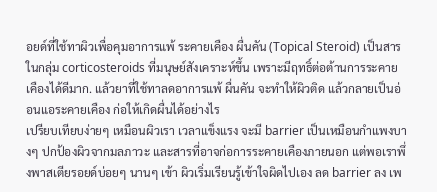อยด์ที่ใช้ทาผิวเพื่อคุมอาการแพ้ ระคายเคือง ผื่นคัน (Topical Steroid) เป็นสารในกลุ่ม corticosteroids ที่มนุษย์สังเคราะห์ขึ้น เพราะมีฤทธิ์ต่อต้านการระคายเคืองได้ดีมาก. แล้วยาที่ใช้ทาลดอาการแพ้ ผื่นคัน จะทำให้ผิวติด แล้วกลายเป็นอ่อนแอระคายเคือง ก่อให้เกิดผื่นได้อย่างไร
เปรียบเทียบง่ายๆ เหมือนผิวเรา เวลาแข็งแรง จะมี barrier เป็นเหมือนกำแพงบางๆ ปกป้องผิวจากมลภาวะ และสารที่อาจก่อการระคายเคืองภายนอก แต่พอเราพึ่งพาสเตียรอยด์บ่อยๆ นานๆ เข้า ผิวเริ่มเรียนรู้เข้าใจผิดไปเอง ลด barrier ลง เพ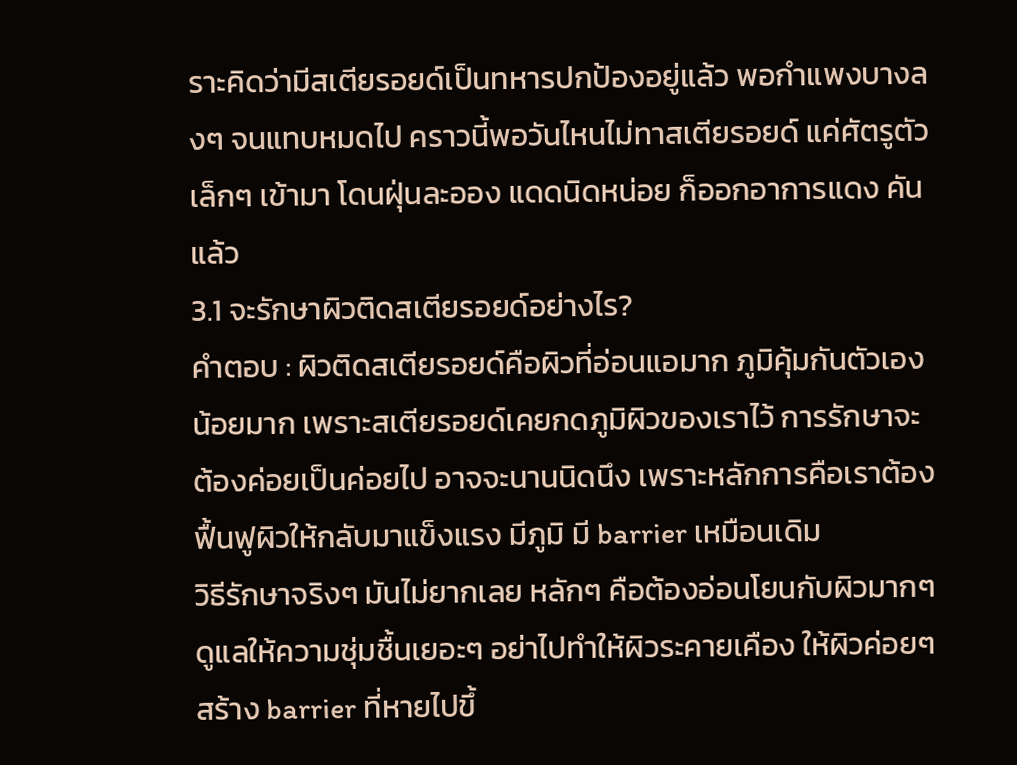ราะคิดว่ามีสเตียรอยด์เป็นทหารปกป้องอยู่แล้ว พอกำแพงบางลงๆ จนแทบหมดไป คราวนี้พอวันไหนไม่ทาสเตียรอยด์ แค่ศัตรูตัวเล็กๆ เข้ามา โดนฝุ่นละออง แดดนิดหน่อย ก็ออกอาการแดง คันแล้ว
3.1 จะรักษาผิวติดสเตียรอยด์อย่างไร?
คำตอบ : ผิวติดสเตียรอยด์คือผิวที่อ่อนแอมาก ภูมิคุ้มกันตัวเองน้อยมาก เพราะสเตียรอยด์เคยกดภูมิผิวของเราไว้ การรักษาจะต้องค่อยเป็นค่อยไป อาจจะนานนิดนึง เพราะหลักการคือเราต้องฟื้นฟูผิวให้กลับมาแข็งแรง มีภูมิ มี barrier เหมือนเดิม
วิธีรักษาจริงๆ มันไม่ยากเลย หลักๆ คือต้องอ่อนโยนกับผิวมากๆ ดูแลให้ความชุ่มชื้นเยอะๆ อย่าไปทำให้ผิวระคายเคือง ให้ผิวค่อยๆ สร้าง barrier ที่หายไปขึ้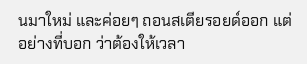นมาใหม่ และค่อยๆ ถอนสเตียรอยด์ออก แต่อย่างที่บอก ว่าต้องให้เวลา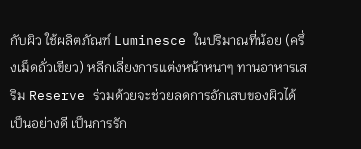กับผิว ใช้ผลิตภัณฑ์ Luminesce ในปริมาณที่น้อย (ครึ่งเม็ดถั่วเขียว) หลีกเลี่ยงการแต่งหน้าหนาๆ ทานอาหารเสริม Reserve ร่วมด้วยจะช่วยลดการอักเสบของผิวได้เป็นอย่างดี เป็นการรัก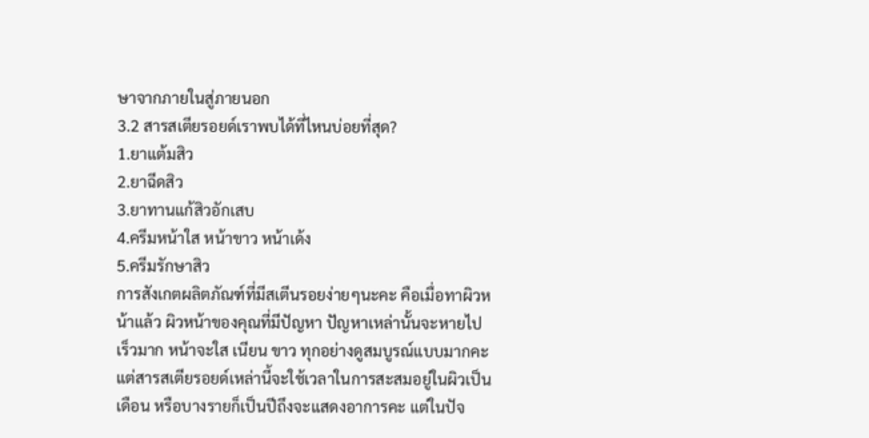ษาจากภายในสู่ภายนอก
3.2 สารสเตียรอยด์เราพบได้ที่ไหนบ่อยที่สุด?
1.ยาแต้มสิว
2.ยาฉีดสิว
3.ยาทานแก้สิวอักเสบ
4.ครีมหน้าใส หน้าขาว หน้าเด้ง
5.ครีมรักษาสิว
การสังเกตผลิตภัณฑ์ที่มีสเตีนรอยง่ายๆนะคะ คือเมื่อทาผิวหน้าแล้ว ผิวหน้าของคุณที่มีปัญหา ปัญหาเหล่านั้นจะหายไปเร็วมาก หน้าจะใส เนียน ขาว ทุกอย่างดูสมบูรณ์แบบมากคะ แต่สารสเตียรอยด์เหล่านี้จะใช้เวลาในการสะสมอยู่ในผิวเป็นเดือน หรือบางรายก็เป็นปีถึงจะแสดงอาการคะ แต่ในปัจ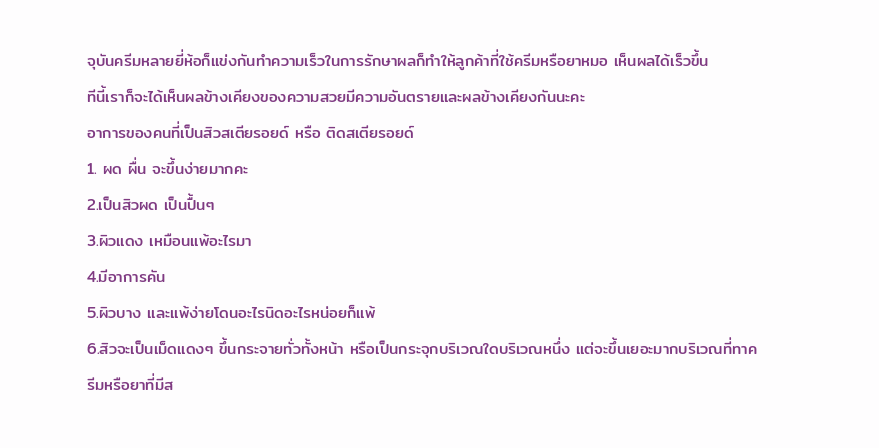จุบันครีมหลายยี่ห้อก็แข่งกันทำความเร็วในการรักษาผลก็ทำให้ลูกค้าที่ใช้ครีมหรือยาหมอ เห็นผลได้เร็วขึ้น
ทีนี้เราก็จะได้เห็นผลข้างเคียงของความสวยมีความอันตรายและผลข้างเคียงกันนะคะ
อาการของคนที่เป็นสิวสเตียรอยด์ หรือ ติดสเตียรอยด์
1. ผด ผื่น จะขึ้นง่ายมากคะ
2.เป็นสิวผด เป็นปื้นๆ
3.ผิวแดง เหมือนแพ้อะไรมา
4.มีอาการคัน
5.ผิวบาง และแพ้ง่ายโดนอะไรนิดอะไรหน่อยก็แพ้
6.สิวจะเป็นเม็ดแดงๆ ขึ้นกระจายทั่วทั้งหน้า หรือเป็นกระจุกบริเวณใดบริเวณหนึ่ง แต่จะขึ้นเยอะมากบริเวณที่ทาครีมหรือยาที่มีส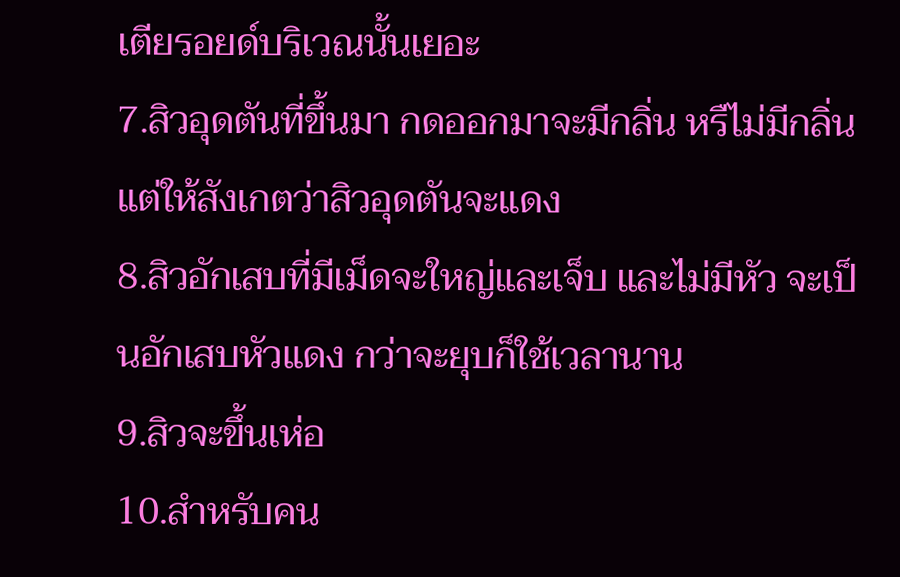เตียรอยด์บริเวณนั้นเยอะ
7.สิวอุดตันที่ขึ้นมา กดออกมาจะมีกลิ่น หรืไม่มีกลิ่นแต่ให้สังเกตว่าสิวอุดตันจะแดง
8.สิวอักเสบที่มีเม็ดจะใหญ่และเจ็บ และไม่มีหัว จะเป็นอักเสบหัวแดง กว่าจะยุบก็ใช้เวลานาน
9.สิวจะขึ้นเห่อ
10.สำหรับคน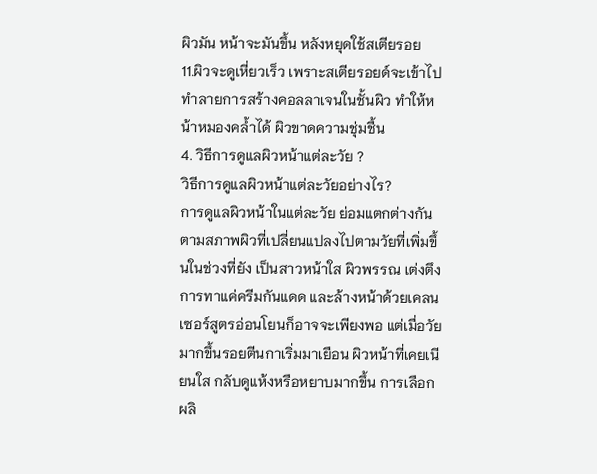ผิวมัน หน้าจะมันขึ้น หลังหยุดใช้สเตียรอย
11.ผิวจะดูเหี่ยวเร็ว เพราะสเตียรอยด์จะเข้าไปทำลายการสร้างคอลลาเจนในชั้นผิว ทำให้หน้าหมองคล้ำได้ ผิวขาดความชุ่มชื้น
4. วิธีการดูแลผิวหน้าแต่ละวัย ?
วิธีการดูแลผิวหน้าแต่ละวัยอย่างไร?
การดูแลผิวหน้าในแต่ละวัย ย่อมแตกต่างกันตามสภาพผิวที่เปลี่ยนแปลงไปตามวัยที่เพิ่มขึ้นในช่วงที่ยัง เป็นสาวหน้าใส ผิวพรรณ เต่งตึง การทาแค่ครีมกันแดด และล้างหน้าด้วยเคลนเซอร์สูตรอ่อนโยนก็อาจจะเพียงพอ แต่เมื่อวัยมากขึ้นรอยตีนกาเริ่มมาเยือน ผิวหน้าที่เคยเนียนใส กลับดูแห้งหรือหยาบมากขึ้น การเลือกผลิ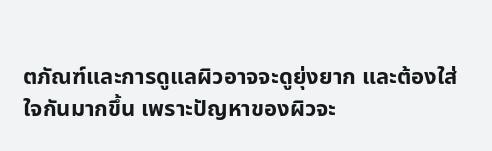ตภัณฑ์และการดูแลผิวอาจจะดูยุ่งยาก และต้องใส่ใจกันมากขึ้น เพราะปัญหาของผิวจะ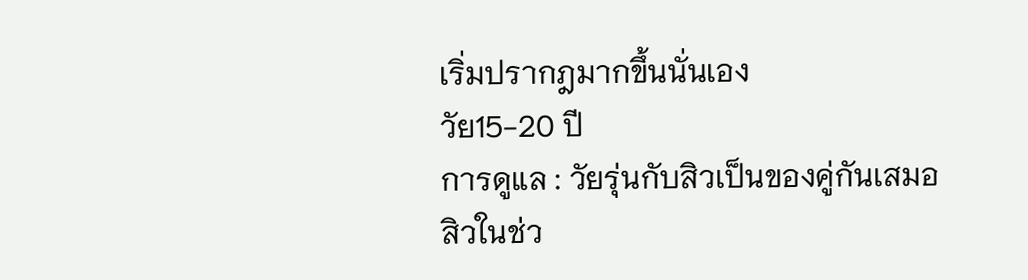เริ่มปรากฎมากขึ้นนั่นเอง
วัย15-20 ปี
การดูแล : วัยรุ่นกับสิวเป็นของคู่กันเสมอ
สิวในช่ว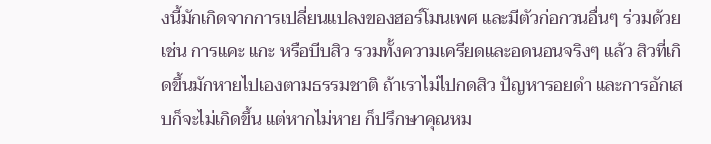งนี้มักเกิดจากการเปลี่ยนแปลงของฮอร์โมนเพศ และมีตัวก่อกวนอื่นๆ ร่วมด้วยเช่น การแคะ แกะ หรือบีบสิว รวมทั้งความเครียดและอดนอนจริงๆ แล้ว สิวที่เกิดขึ้นมักหายไปเองตามธรรมชาติ ถ้าเราไม่ไปกดสิว ปัญหารอยดำ และการอักเสบก็จะไม่เกิดขึ้น แต่หากไม่หาย ก็ปรึกษาคุณหม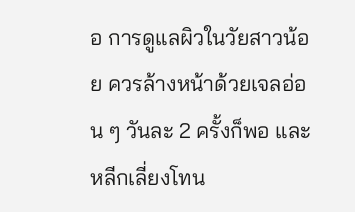อ การดูแลผิวในวัยสาวน้อย ควรล้างหน้าด้วยเจลอ่อน ๆ วันละ 2 ครั้งก็พอ และหลีกเลี่ยงโทน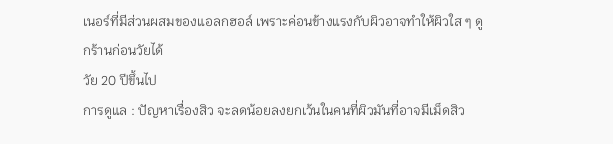เนอร์ที่มีส่วนผสมของแอลกฮอล์ เพราะค่อนข้างแรงกับผิวอาจทำให้ผิวใส ๆ ดูกร้านก่อนวัยได้
วัย 20 ปีขึ้นไป
การดูแล : ปัญหาเรื่องสิว จะลดน้อยลงยกเว้นในคนที่ผิวมันที่อาจมีเม็ดสิว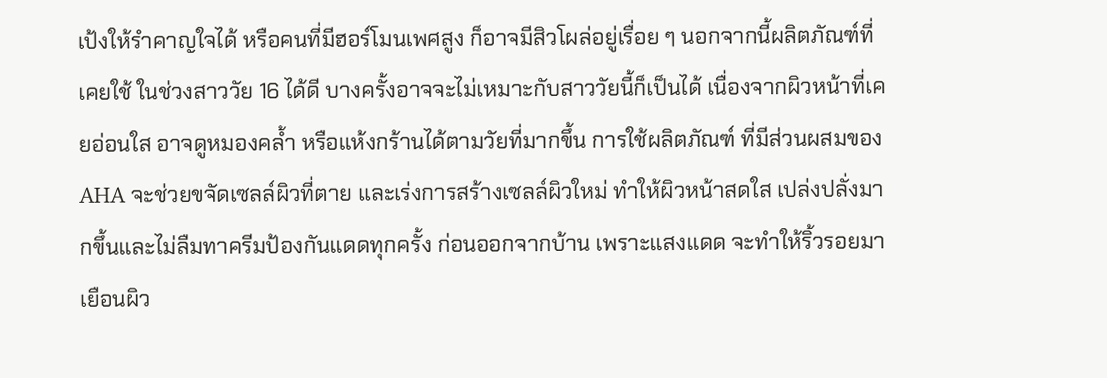เป้งให้รำคาญใจได้ หรือคนที่มีฮอร์โมนเพศสูง ก็อาจมีสิวโผล่อยู่เรื่อย ๆ นอกจากนี้ผลิตภัณฑ์ที่เคยใช้ ในช่วงสาววัย 16 ได้ดี บางครั้งอาจจะไม่เหมาะกับสาววัยนี้ก็เป็นได้ เนื่องจากผิวหน้าที่เคยอ่อนใส อาจดูหมองคล้ำ หรือแห้งกร้านได้ตามวัยที่มากขึ้น การใช้ผลิตภัณฑ์ ที่มีส่วนผสมของ AHA จะช่วยขจัดเซลล์ผิวที่ตาย และเร่งการสร้างเซลล์ผิวใหม่ ทำให้ผิวหน้าสดใส เปล่งปลั่งมากขึ้นและไม่ลืมทาครีมป้องกันแดดทุกครั้ง ก่อนออกจากบ้าน เพราะแสงแดด จะทำให้ริ้วรอยมาเยือนผิว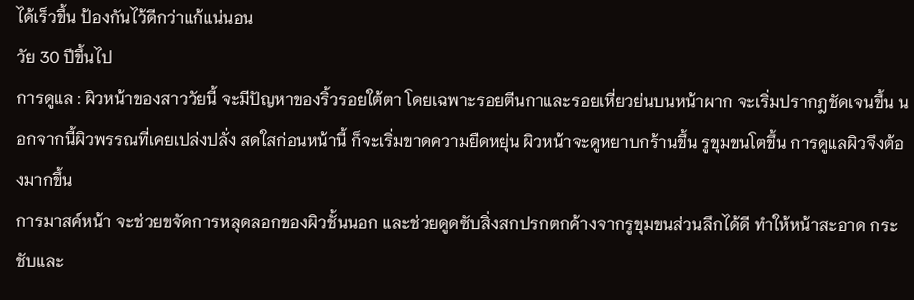ได้เร็วขึ้น ป้องกันไว้ดีกว่าแก้แน่นอน
วัย 30 ปีขึ้นไป
การดูแล : ผิวหน้าของสาววัยนี้ จะมีปัญหาของริ้วรอยใต้ตา โดยเฉพาะรอยตีนกาและรอยเหี่ยวย่นบนหน้าผาก จะเริ่มปรากฎชัดเจนขึ้น นอกจากนี้ผิวพรรณที่เคยเปล่งปลั่ง สดใสก่อนหน้านี้ ก็จะเริ่มขาดความยืดหยุ่น ผิวหน้าจะดูหยาบกร้านขึ้น รูขุมขนโตขึ้น การดูแลผิวจึงต้องมากขึ้น
การมาสค์หน้า จะช่วยขจัดการหลุดลอกของผิวชั้นนอก และช่วยดูดซับสิ่งสกปรกตกค้างจากรูขุมขนส่วนลึกได้ดี ทำให้หน้าสะอาด กระชับและ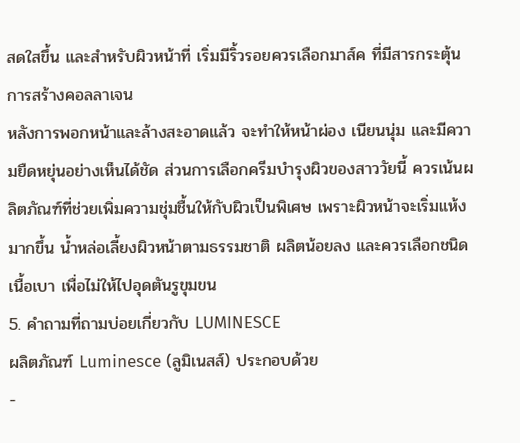สดใสขึ้น และสำหรับผิวหน้าที่ เริ่มมีริ้วรอยควรเลือกมาส์ค ที่มีสารกระตุ้นการสร้างคอลลาเจน
หลังการพอกหน้าและล้างสะอาดแล้ว จะทำให้หน้าผ่อง เนียนนุ่ม และมีความยืดหยุ่นอย่างเห็นได้ชัด ส่วนการเลือกครีมบำรุงผิวของสาววัยนี้ ควรเน้นผลิตภัณฑ์ที่ช่วยเพิ่มความชุ่มชื้นให้กับผิวเป็นพิเศษ เพราะผิวหน้าจะเริ่มแห้งมากขึ้น น้ำหล่อเลี้ยงผิวหน้าตามธรรมชาติ ผลิตน้อยลง และควรเลือกชนิดเนื้อเบา เพื่อไม่ให้ไปอุดตันรูขุมขน
5. คำถามที่ถามบ่อยเกี่ยวกับ LUMINESCE
ผลิตภัณฑ์ Luminesce (ลูมิเนสส์) ประกอบด้วย
-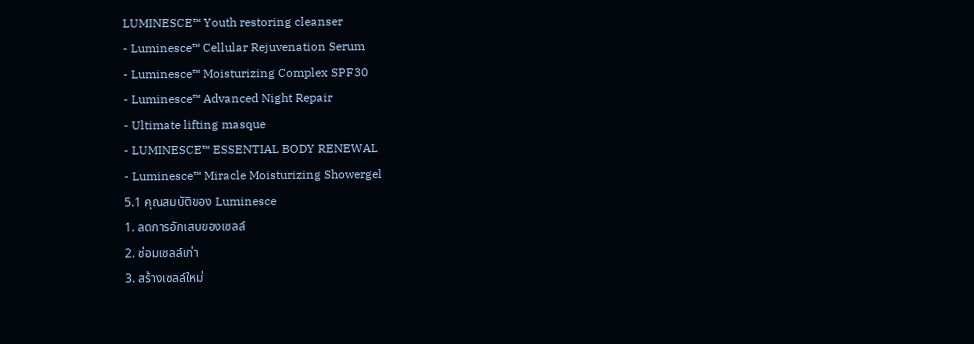LUMINESCE™ Youth restoring cleanser
- Luminesce™ Cellular Rejuvenation Serum
- Luminesce™ Moisturizing Complex SPF30
- Luminesce™ Advanced Night Repair
- Ultimate lifting masque
- LUMINESCE™ ESSENTIAL BODY RENEWAL
- Luminesce™ Miracle Moisturizing Showergel
5.1 คุณสมบัติของ Luminesce
1. ลดการอักเสบของเซลล์
2. ซ่อมเซลล์เก่า
3. สร้างเซลล์ใหม่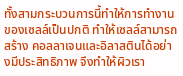ทั้งสามกระบวนการนี้ทำให้การทำงาน
ของเซลล์เป็นปกติ ทำให้เซลล์สามารถสร้าง คอลลาเจนและอิลาสตินได้อย่างมีประสิทธิภาพ จึงทำให้ผิวเรา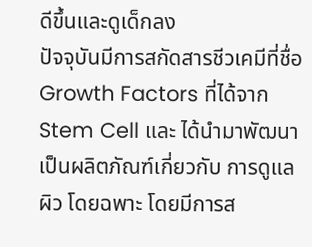ดีขึ้นและดูเด็กลง
ปัจจุบันมีการสกัดสารชีวเคมีที่ชื่อ Growth Factors ที่ได้จาก Stem Cell และ ได้นำมาพัฒนาเป็นผลิตภัณฑ์เกี่ยวกับ การดูแลผิว โดยฉพาะ โดยมีการส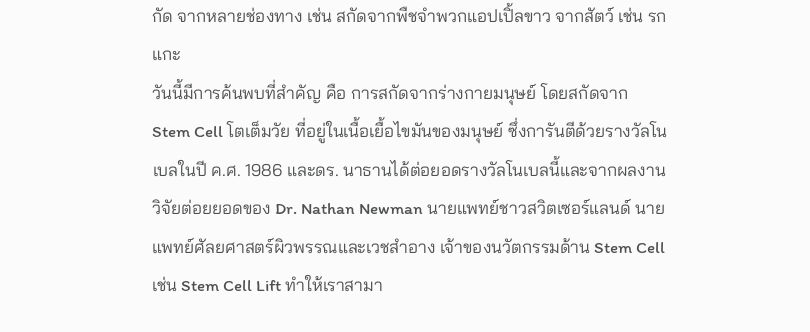กัด จากหลายช่องทาง เช่น สกัดจากพืชจำพวกแอปเปิ้ลขาว จากสัตว์ เช่น รกแกะ
วันนี้มีการค้นพบที่สำคัญ คือ การสกัดจากร่างกายมนุษย์ โดยสกัดจาก Stem Cell โตเต็มวัย ที่อยู่ในเนื้อเยื้อไขมันของมนุษย์ ซึ่งการันตีด้วยรางวัลโนเบลในปี ค.ศ. 1986 และดร. นาธานได้ต่อยอดรางวัลโนเบลนี้และจากผลงานวิจัยต่อยยอดของ Dr. Nathan Newman นายแพทย์ชาวสวิตเซอร์แลนด์ นายแพทย์ศัลยศาสตร์ผิวพรรณและเวชสำอาง เจ้าของนวัตกรรมด้าน Stem Cell เช่น Stem Cell Lift ทำให้เราสามา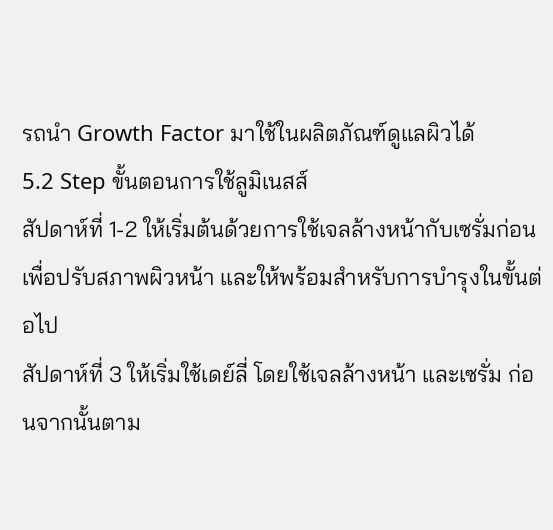รถนำ Growth Factor มาใช้ในผลิตภัณฑ์ดูแลผิวได้
5.2 Step ขั้นตอนการใช้ลูมิเนสส์
สัปดาห์ที่ 1-2 ให้เริ่มต้นด้วยการใช้เจลล้างหน้ากับเซรั่มก่อน เพื่อปรับสภาพผิวหน้า และให้พร้อมสำหรับการบำรุงในขั้นต่อไป
สัปดาห์ที่ 3 ให้เริ่มใช้เดย์ลี่ โดยใช้เจลล้างหน้า และเซรั่ม ก่อนจากนั้นตาม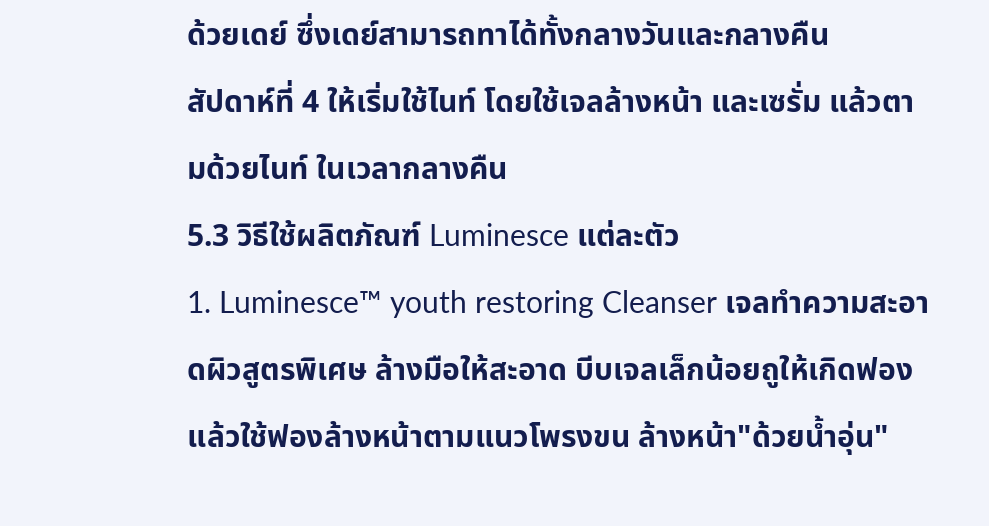ด้วยเดย์ ซึ่งเดย์สามารถทาได้ทั้งกลางวันและกลางคืน
สัปดาห์ที่ 4 ให้เริ่มใช้ไนท์ โดยใช้เจลล้างหน้า และเซรั่ม แล้วตามด้วยไนท์ ในเวลากลางคืน
5.3 วิธีใช้ผลิตภัณฑ์ Luminesce แต่ละตัว
1. Luminesce™ youth restoring Cleanser เจลทำความสะอาดผิวสูตรพิเศษ ล้างมือให้สะอาด บีบเจลเล็กน้อยถูให้เกิดฟอง แล้วใช้ฟองล้างหน้าตามแนวโพรงขน ล้างหน้า"ด้วยนํ้าอุ่น"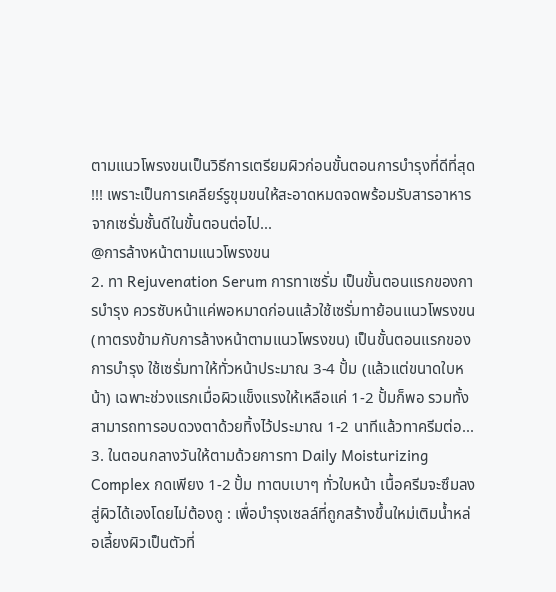ตามแนวโพรงขนเป็นวิธีการเตรียมผิวก่อนขั้นตอนการบำรุงที่ดีที่สุด !!! เพราะเป็นการเคลียร์รูขุมขนให้สะอาดหมดจดพร้อมรับสารอาหารจากเซรั่มชั้นดีในขั้นตอนต่อไป...
@การล้างหน้าตามแนวโพรงขน
2. ทา Rejuvenation Serum การทาเซรั่ม เป็นขั้นตอนแรกของการบำรุง ควรซับหน้าแค่พอหมาดก่อนแล้วใช้เซรั่มทาย้อนแนวโพรงขน (ทาตรงข้ามกับการล้างหน้าตามแนวโพรงขน) เป็นขั้นตอนแรกของการบำรุง ใช้เซรั่มทาให้ทั่วหน้าประมาณ 3-4 ปั้ม (แล้วแต่ขนาดใบหน้า) เฉพาะช่วงแรกเมื่อผิวแข็งแรงให้เหลือแค่ 1-2 ปั้มก็พอ รวมทั้งสามารถทารอบดวงตาด้วยทิ้งไว้ประมาณ 1-2 นาทีแล้วทาครีมต่อ...
3. ในตอนกลางวันให้ตามด้วยการทา Daily Moisturizing Complex กดเพียง 1-2 ปั้ม ทาตบเบาๆ ทั่วใบหน้า เนื้อครีมจะซึมลงสู่ผิวได้เองโดยไม่ต้องถู : เพื่อบำรุงเซลล์ที่ถูกสร้างขึ้นใหม่เติมน้ำหล่อเลี้ยงผิวเป็นตัวที่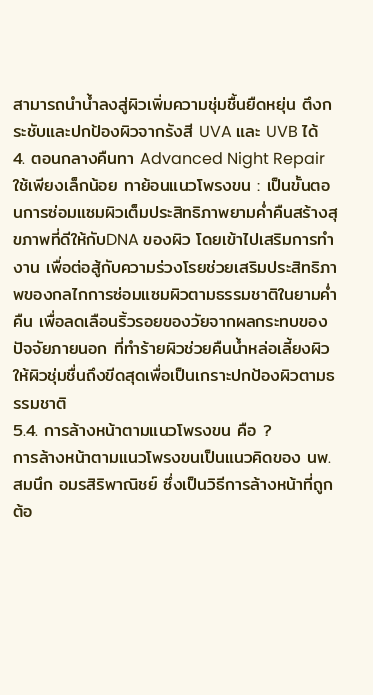สามารถนำน้ำลงสู่ผิวเพิ่มความชุ่มชื้นยืดหยุ่น ตึงกระชับและปกป้องผิวจากรังสี UVA และ UVB ได้
4. ตอนกลางคืนทา Advanced Night Repair ใช้เพียงเล็กน้อย ทาย้อนแนวโพรงขน : เป็นขั้นตอนการซ่อมแซมผิวเต็มประสิทธิภาพยามค่ำคืนสร้างสุขภาพที่ดีให้กับDNA ของผิว โดยเข้าไปเสริมการทำงาน เพื่อต่อสู้กับความร่วงโรยช่วยเสริมประสิทธิภาพของกลไกการซ่อมแซมผิวตามธรรมชาติในยามค่ำคืน เพื่อลดเลือนริ้วรอยของวัยจากผลกระทบของปัจจัยภายนอก ที่ทำร้ายผิวช่วยคืนน้ำหล่อเลี้ยงผิว ให้ผิวชุ่มชื่นถึงขีดสุดเพื่อเป็นเกราะปกป้องผิวตามธรรมชาติ
5.4. การล้างหน้าตามแนวโพรงขน คือ ?
การล้างหน้าตามแนวโพรงขนเป็นแนวคิดของ นพ.สมนึก อมรสิริพาณิชย์ ซึ่งเป็นวิธีการล้างหน้าที่ถูกต้อ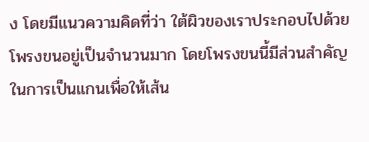ง โดยมีแนวความคิดที่ว่า ใต้ผิวของเราประกอบไปด้วยโพรงขนอยู่เป็นจำนวนมาก โดยโพรงขนนี้มีส่วนสำคัญในการเป็นแกนเพื่อให้เส้น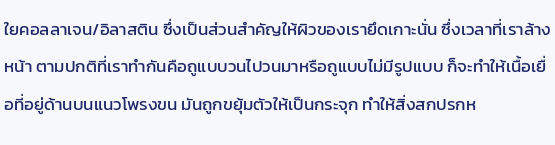ใยคอลลาเจน/อิลาสติน ซึ่งเป็นส่วนสำคัญให้ผิวของเรายึดเกาะนั่น ซึ่งเวลาที่เราล้างหน้า ตามปกติที่เราทำกันคือถูแบบวนไปวนมาหรือถูแบบไม่มีรูปแบบ ก็จะทำให้เนื้อเยื่อที่อยู่ด้านบนแนวโพรงขน มันถูกขยุ้มตัวให้เป็นกระจุก ทำให้สิ่งสกปรกห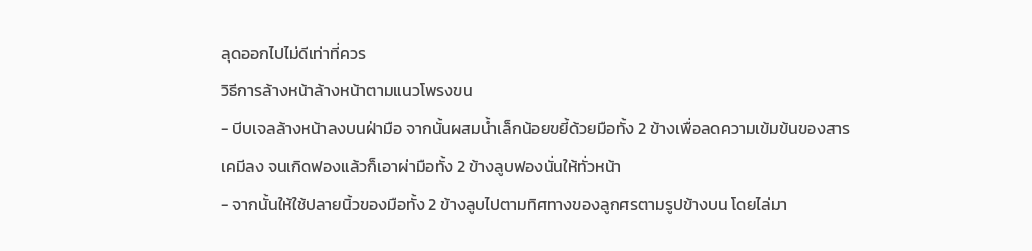ลุดออกไปไม่ดีเท่าที่ควร
วิธีการล้างหน้าล้างหน้าตามแนวโพรงขน
- บีบเจลล้างหน้าลงบนฝ่ามือ จากนั้นผสมน้ำเล็กน้อยขยี้ด้วยมือทั้ง 2 ข้างเพื่อลดความเข้มข้นของสารเคมีลง จนเกิดฟองแล้วก็เอาผ่ามือทั้ง 2 ข้างลูบฟองนั่นให้ทั่วหน้า
- จากนั้นให้ใช้ปลายนิ้วของมือทั้ง 2 ข้างลูบไปตามทิศทางของลูกศรตามรูปข้างบน โดยไล่มา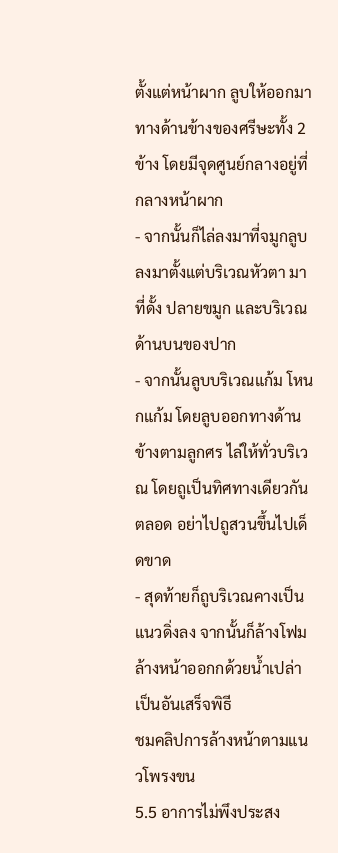ตั้งแต่หน้าผาก ลูบให้ออกมาทางด้านข้างของศรีษะทั้ง 2 ข้าง โดยมีจุดศูนย์กลางอยู่ที่กลางหน้าผาก
- จากนั้นก็ไล่ลงมาที่จมูกลูบลงมาตั้งแต่บริเวณหัวตา มาที่ดั้ง ปลายขมูก และบริเวณด้านบนของปาก
- จากนั้นลูบบริเวณแก้ม โหนกแก้ม โดยลูบออกทางด้านข้างตามลูกศร ไล่ให้ทั่วบริเวณ โดยถูเป็นทิศทางเดียวกันตลอด อย่าไปถูสวนขึ้นไปเด็ดขาด
- สุดท้ายก็ถูบริเวณคางเป็นแนวดิ่งลง จากนั้นก็ล้างโฟมล้างหน้าออกกด้วยน้ำเปล่า เป็นอันเสร็จพิธี
ชมคลิปการล้างหน้าตามแนวโพรงขน
5.5 อาการไม่พึงประสง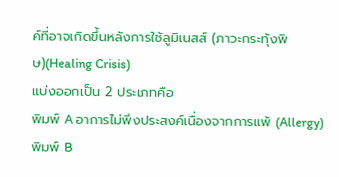ค์ที่อาจเกิดขึ้นหลังการใช้ลูมิเนสส์ (ภาวะกระทุ้งพิษ)(Healing Crisis)
แบ่งออกเป็น 2 ประเภทคือ
พิมพ์ A อาการไม่พึงประสงค์เนื่องจากการแพ้ (Allergy)
พิมพ์ B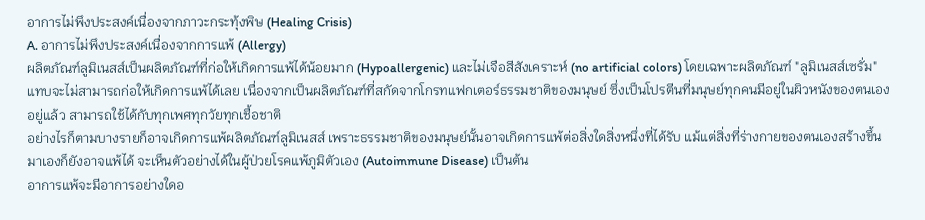อาการไม่พึงประสงค์เนื่องจากภาวะกระทุ้งพิษ (Healing Crisis)
A. อาการไม่พึงประสงค์เนื่องจากการแพ้ (Allergy)
ผลิตภัณฑ์ลูมิเนสส์เป็นผลิตภัณฑ์ที่ก่อให้เกิดการแพ้ได้น้อยมาก (Hypoallergenic) และไม่เจือสีสังเคราะห์ (no artificial colors) โดยเฉพาะผลิตภัณฑ์ "ลูมิเนสส์เซรั่ม" แทบจะไม่สามารถก่อให้เกิดการแพ้ได้เลย เนื่องจากเป็นผลิตภัณฑ์ที่สกัดจากโกรทแฟกเตอร์ธรรมชาติของมนุษย์ ซึ่งเป็นโปรตีนที่มนุษย์ทุกคนมีอยู่ในผิวหนังของตนเองอยู่แล้ว สามารถใช้ได้กับทุกเพศทุกวัยทุกเชื้อชาติ
อย่างไรก็ตามบางรายก็อาจเกิดการแพ้ผลิตภัณฑ์ลูมิเนสส์ เพราะธรรมชาติของมนุษย์นั้นอาจเกิดการแพ้ต่อสิ่งใดสิ่งหนึ่งที่ได้รับ แม้แต่สิ่งที่ร่างกายของตนเองสร้างขึ้นมาเองก็ยังอาจแพ้ได้ จะเห็นตัวอย่างได้ในผู้ป่วยโรคแพ้ภูมิตัวเอง (Autoimmune Disease) เป็นต้น
อาการแพ้จะมีอาการอย่างใดอ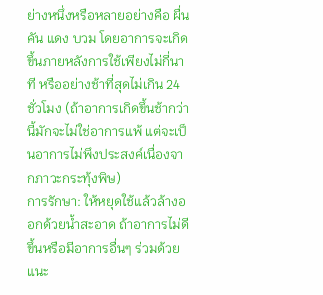ย่างหนึ่งหรือหลายอย่างคือ ผื่น คัน แดง บวม โดยอาการจะเกิดขึ้นภายหลังการใช้เพียงไม่กี่นาที หรืออย่างช้าที่สุดไม่เกิน 24 ชั่วโมง (ถ้าอาการเกิดขึ้นช้ากว่านี้มักจะไม่ใช่อาการแพ้ แต่จะเป็นอาการไม่พึงประสงค์เนื่องจากภาวะกระทุ้งพิษ)
การรักษา: ให้หยุดใช้แล้วล้างออกด้วยน้ำสะอาด ถ้าอาการไม่ดีขึ้นหรือมีอาการอื่นๆ ร่วมด้วย แนะ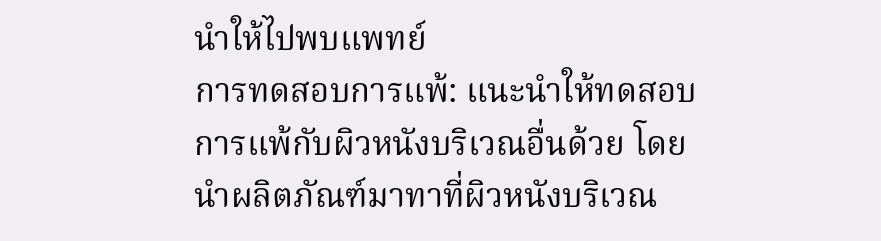นำให้ไปพบแพทย์
การทดสอบการแพ้: แนะนำให้ทดสอบการแพ้กับผิวหนังบริเวณอื่นด้วย โดยนำผลิตภัณฑ์มาทาที่ผิวหนังบริเวณ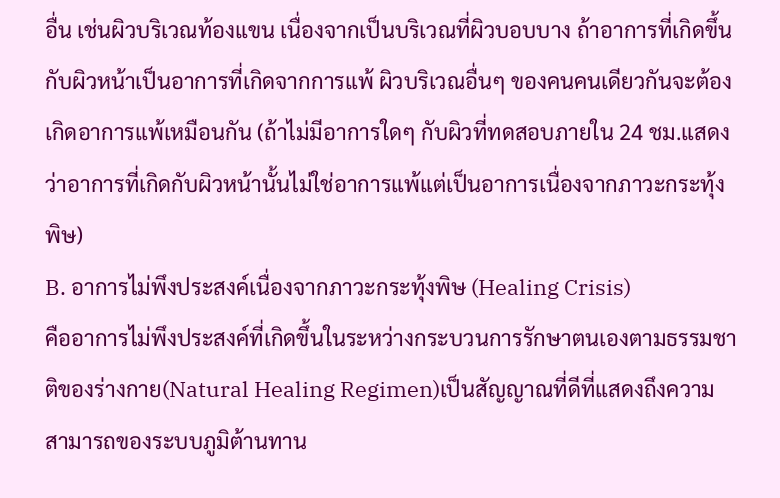อื่น เช่นผิวบริเวณท้องแขน เนื่องจากเป็นบริเวณที่ผิวบอบบาง ถ้าอาการที่เกิดขึ้นกับผิวหน้าเป็นอาการที่เกิดจากการแพ้ ผิวบริเวณอื่นๆ ของคนคนเดียวกันจะต้องเกิดอาการแพ้เหมือนกัน (ถ้าไม่มีอาการใดๆ กับผิวที่ทดสอบภายใน 24 ชม.แสดงว่าอาการที่เกิดกับผิวหน้านั้นไม่ใช่อาการแพ้แต่เป็นอาการเนื่องจากภาวะกระทุ้งพิษ)
B. อาการไม่พึงประสงค์เนื่องจากภาวะกระทุ้งพิษ (Healing Crisis)
คืออาการไม่พึงประสงค์ที่เกิดขึ้นในระหว่างกระบวนการรักษาตนเองตามธรรมชาติของร่างกาย(Natural Healing Regimen)เป็นสัญญาณที่ดีที่แสดงถึงความสามารถของระบบภูมิต้านทาน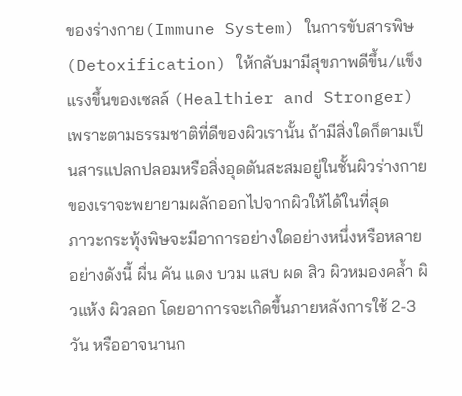ของร่างกาย(Immune System) ในการขับสารพิษ(Detoxification) ให้กลับมามีสุขภาพดีขึ้น/แข็งแรงขึ้นของเซลล์ (Healthier and Stronger) เพราะตามธรรมชาติที่ดีของผิวเรานั้น ถ้ามีสิ่งใดก็ตามเป็นสารแปลกปลอมหรือสิ่งอุดตันสะสมอยู่ในชั้นผิวร่างกายของเราจะพยายามผลักออกไปจากผิวให้ได้ในที่สุด
ภาวะกระทุ้งพิษจะมีอาการอย่างใดอย่างหนึ่งหรือหลายอย่างดังนี้ ผื่น คัน แดง บวม แสบ ผด สิว ผิวหมองคล้ำ ผิวแห้ง ผิวลอก โดยอาการจะเกิดขึ้นภายหลังการใช้ 2-3 วัน หรืออาจนานก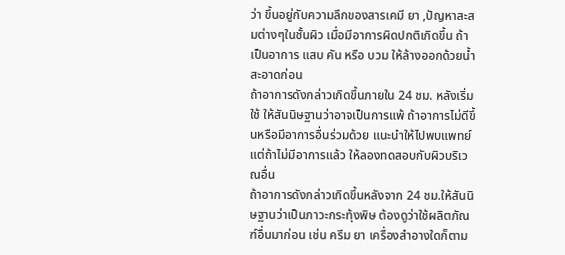ว่า ขึ้นอยู่กับความลึกของสารเคมี ยา ,ปัญหาสะสมต่างๆในชั้นผิว เมื่อมีอาการผิดปกติเกิดขึ้น ถ้าเป็นอาการ แสบ คัน หรือ บวม ให้ล้างออกด้วยน้ำสะอาดก่อน
ถ้าอาการดังกล่าวเกิดขึ้นภายใน 24 ชม. หลังเริ่มใช้ ให้สันนิษฐานว่าอาจเป็นการแพ้ ถ้าอาการไม่ดีขึ้นหรือมีอาการอื่นร่วมด้วย แนะนำให้ไปพบแพทย์ แต่ถ้าไม่มีอาการแล้ว ให้ลองทดสอบกับผิวบริเวณอื่น
ถ้าอาการดังกล่าวเกิดขึ้นหลังจาก 24 ชม.ให้สันนิษฐานว่าเป็นภาวะกระทุ้งพิษ ต้องดูว่าใช้ผลิตภัณฑ์อื่นมาก่อน เช่น ครีม ยา เครื่องสำอางใดก็ตาม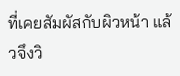ที่เคยสัมผัสกับผิวหน้า แล้วจึงวิ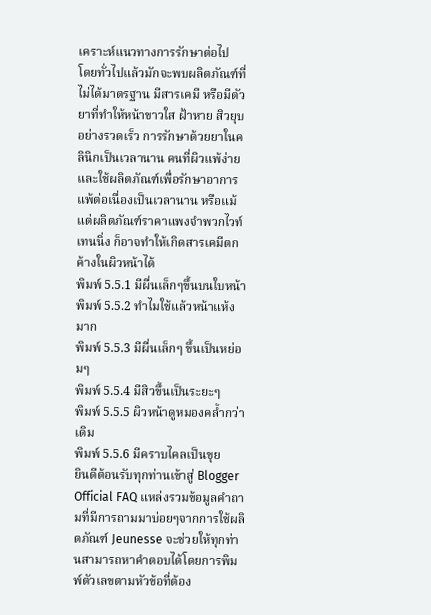เคราะห์แนวทางการรักษาต่อไป
โดยทั่วไปแล้วมักจะพบผลิตภัณฑ์ที่ไม่ได้มาตรฐาน มีสารเคมี หรือมีตัวยาที่ทำให้หน้าขาวใส ฝ้าหาย สิวยุบอย่างรวดเร็ว การรักษาด้วยยาในคลินิกเป็นเวลานาน คนที่ผิวแพ้ง่ายและใช้ผลิตภัณฑ์เพื่อรักษาอาการแพ้ต่อเนื่องเป็นเวลานาน หรือแม้แต่ผลิตภัณฑ์ราคาแพงจำพวกไวท์เทนนิ่ง ก็อาจทำให้เกิดสารเคมีตกค้างในผิวหน้าได้
พิมพ์ 5.5.1 มีผื่นเล็กๆขึ้นบนใบหน้า
พิมพ์ 5.5.2 ทำไมใช้แล้วหน้าแห้งมาก
พิมพ์ 5.5.3 มีผื่นเล็กๆ ขึ้นเป็นหย่อมๆ
พิมพ์ 5.5.4 มีสิวขึ้นเป็นระยะๆ
พิมพ์ 5.5.5 ผิวหน้าดูหมองคล้ำกว่าเดิม
พิมพ์ 5.5.6 มีคราบไคลเป็นขุย
ยินดีต้อนรับทุกท่านเข้าสู่ Blogger Official FAQ แหล่งรวมข้อมูลคำถามที่มีการถามมาบ่อยๆจากการใช้ผลิตภัณฑ์ Jeunesse จะช่วยให้ทุกท่านสามารถหาคำตอบได้โดยการพิมพ์ตัวเลขตามหัวข้อที่ต้อง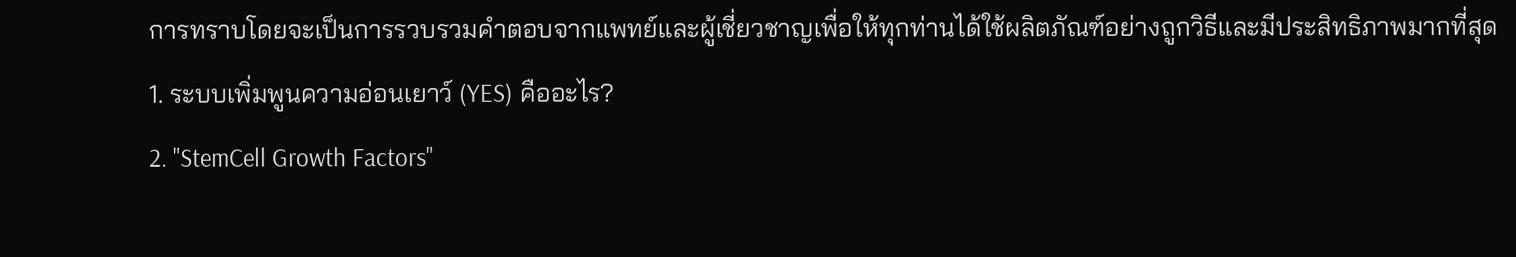การทราบโดยจะเป็นการรวบรวมคำตอบจากแพทย์และผู้เชี่ยวชาญเพื่อให้ทุกท่านได้ใช้ผลิตภัณฑ์อย่างถูกวิธีและมีประสิทธิภาพมากที่สุด
1. ระบบเพิ่มพูนความอ่อนเยาว์ (YES) คืออะไร?
2. "StemCell Growth Factors"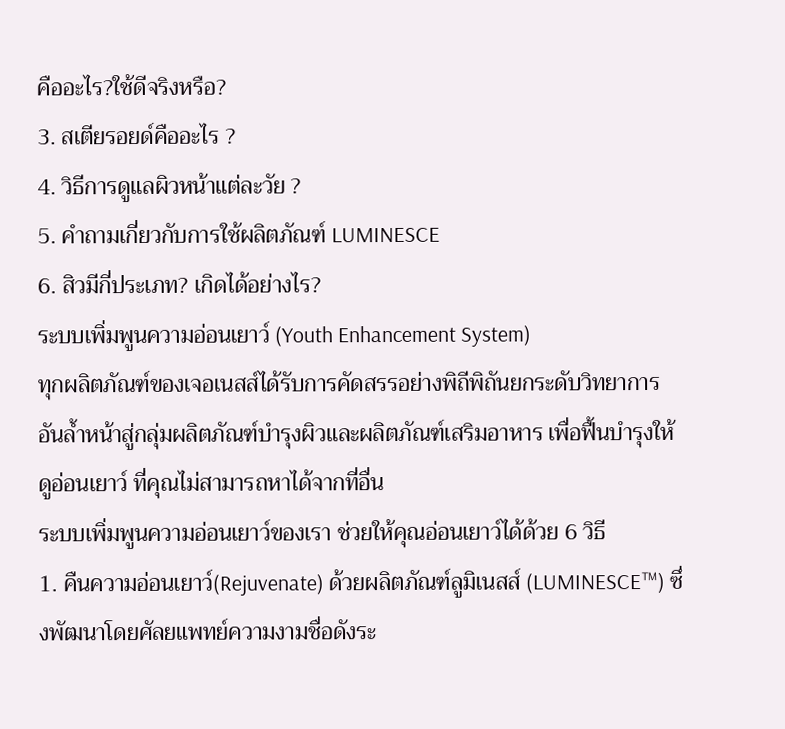คืออะไร?ใช้ดีจริงหรือ?
3. สเตียรอยด์คืออะไร ?
4. วิธีการดูแลผิวหน้าแต่ละวัย ?
5. คำถามเกี่ยวกับการใช้ผลิตภัณฑ์ LUMINESCE
6. สิวมีกี่ประเภท? เกิดได้อย่างไร?
ระบบเพิ่มพูนความอ่อนเยาว์ (Youth Enhancement System)
ทุกผลิตภัณฑ์ของเจอเนสส์ได้รับการคัดสรรอย่างพิถีพิถันยกระดับวิทยาการอันล้ำหน้าสู่กลุ่มผลิตภัณฑ์บำรุงผิวและผลิตภัณฑ์เสริมอาหาร เพื่อฟื้นบำรุงให้ดูอ่อนเยาว์ ที่คุณไม่สามารถหาได้จากที่อื่น
ระบบเพิ่มพูนความอ่อนเยาว์ของเรา ช่วยให้คุณอ่อนเยาว์ได้ด้วย 6 วิธี
1. คืนความอ่อนเยาว์(Rejuvenate) ด้วยผลิตภัณฑ์ลูมิเนสส์ (LUMINESCE™) ซึ่งพัฒนาโดยศัลยแพทย์ความงามชื่อดังระ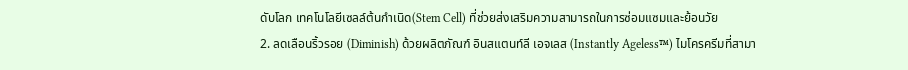ดับโลก เทคโนโลยีเซลล์ต้นกำเนิด(Stem Cell) ที่ช่วยส่งเสริมความสามารถในการซ่อมแซมและย้อนวัย
2. ลดเลือนริ้วรอย (Diminish) ด้วยผลิตภัณฑ์ อินสแตนท์ลี เอจเลส (Instantly Ageless™) ไมโครครีมที่สามา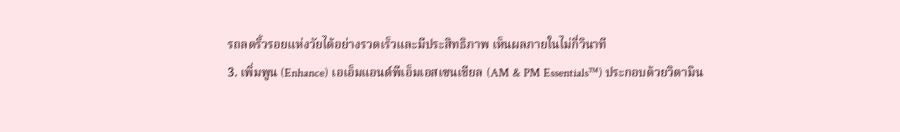รถลดริ้วรอยแห่งวัยได้อย่างรวดเร็วและมีประสิทธิภาพ เห็นผลภายในไม่กี่วินาที
3. เพิ่มพูน (Enhance) เอเอ็มแอนด์พีเอ็มเอสเซนเชียล (AM & PM Essentials™) ประกอบด้วยวิตามิน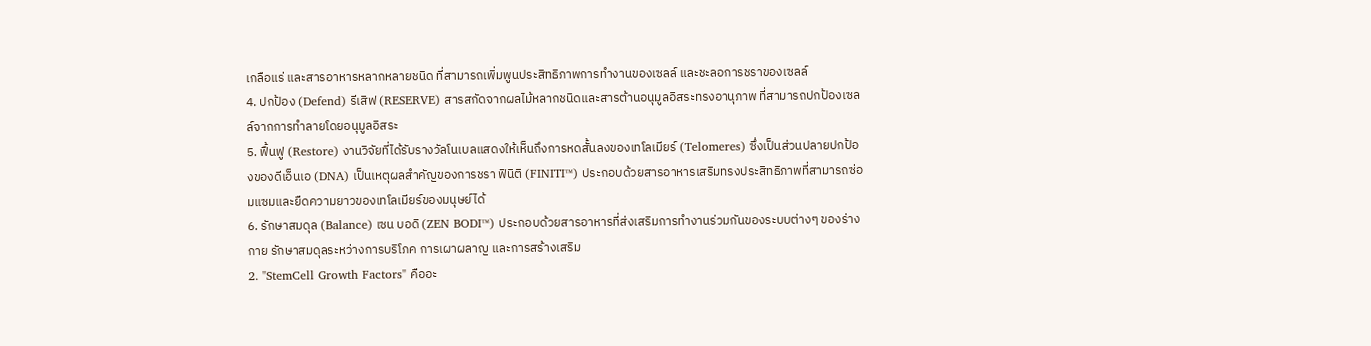เกลือแร่ และสารอาหารหลากหลายชนิด ที่สามารถเพิ่มพูนประสิทธิภาพการทำงานของเซลล์ และชะลอการชราของเซลล์
4. ปกป้อง (Defend) รีเสิฟ (RESERVE) สารสกัดจากผลไม้หลากชนิดและสารต้านอนุมูลอิสระทรงอานุภาพ ที่สามารถปกป้องเซลล์จากการทำลายโดยอนุมูลอิสระ
5. ฟื้นฟู (Restore) งานวิจัยที่ได้รับรางวัลโนเบลแสดงให้เห็นถึงการหดสั้นลงของเทโลเมียร์ (Telomeres) ซึ่งเป็นส่วนปลายปกป้องของดีเอ็นเอ (DNA) เป็นเหตุผลสำคัญของการชรา ฟินิติ (FINITI™) ประกอบด้วยสารอาหารเสริมทรงประสิทธิภาพที่สามารถซ่อมแซมและยืดความยาวของเทโลเมียร์ของมนุษย์ได้
6. รักษาสมดุล (Balance) เซน บอดิ (ZEN BODI™) ประกอบด้วยสารอาหารที่ส่งเสริมการทำงานร่วมกันของระบบต่างๆ ของร่างกาย รักษาสมดุลระหว่างการบริโภค การเผาผลาญ และการสร้างเสริม
2. "StemCell Growth Factors" คืออะ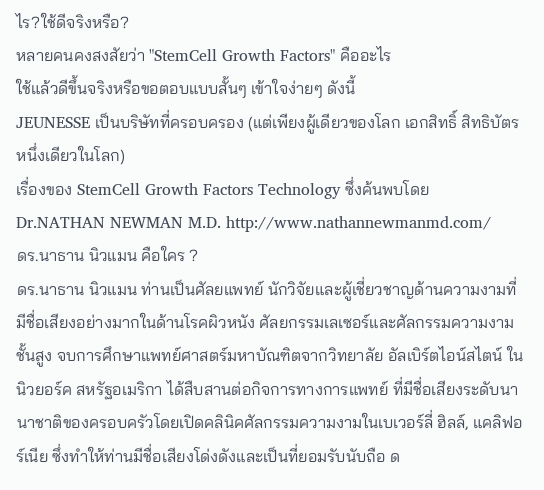ไร?ใช้ดีจริงหรือ?
หลายคนคงสงสัยว่า "StemCell Growth Factors" คืออะไร
ใช้แล้วดีขึ้นจริงหรือขอตอบแบบสั้นๆ เข้าใจง่ายๆ ดังนี้
JEUNESSE เป็นบริษัทที่ครอบครอง (แต่เพียงผู้เดียวของโลก เอกสิทธิ์ สิทธิบัตรหนึ่งเดียวในโลก)
เรื่องของ StemCell Growth Factors Technology ซึ่งค้นพบโดย
Dr.NATHAN NEWMAN M.D. http://www.nathannewmanmd.com/
ดร.นาธาน นิวแมน คือใคร ?
ดร.นาธาน นิวแมน ท่านเป็นศัลยแพทย์ นักวิจัยและผู้เชี่ยวชาญด้านความงามที่มีชื่อเสียงอย่างมากในด้านโรคผิวหนัง ศัลยกรรมเลเซอร์และศัลกรรมความงามชั้นสูง จบการศึกษาแพทย์ศาสตร์มหาบัณฑิตจากวิทยาลัย อัลเบิร์ตไอน์สไตน์ ในนิวยอร์ค สหรัฐอเมริกา ได้สืบสานต่อกิจการทางการแพทย์ ที่มีชื่อเสียงระดับนานาชาติของครอบครัวโดยเปิดคลินิคศัลกรรมความงามในเบเวอร์ลี่ ฮิลล์, แคลิฟอร์เนีย ซึ่งทำให้ท่านมีชื่อเสียงโด่งดังและเป็นที่ยอมรับนับถือ ด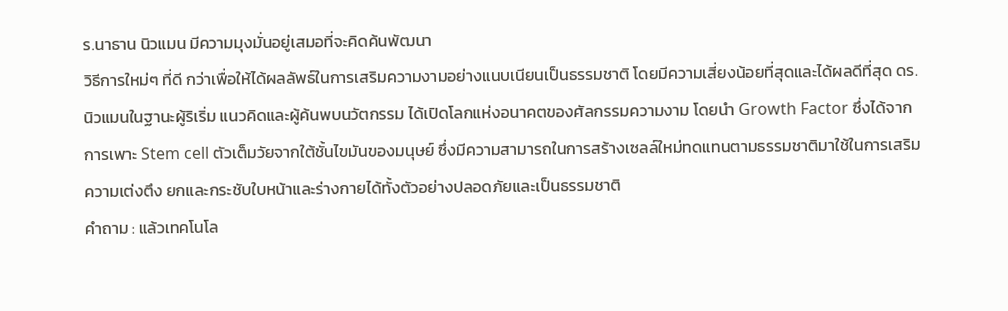ร.นาธาน นิวแมน มีความมุงมั่นอยู่เสมอที่จะคิดค้นพัฒนา
วิธีการใหม่ๆ ที่ดี กว่าเพื่อให้ได้ผลลัพธ์ในการเสริมความงามอย่างแนบเนียนเป็นธรรมชาติ โดยมีความเสี่ยงน้อยที่สุดและได้ผลดีที่สุด ดร.นิวแมนในฐานะผู้ริเริ่ม แนวคิดและผู้ค้นพบนวัตกรรม ได้เปิดโลกแห่งอนาคตของศัลกรรมความงาม โดยนำ Growth Factor ซึ่งได้จากการเพาะ Stem cell ตัวเต็มวัยจากใต้ชั้นไขมันของมนุษย์ ซึ่งมีความสามารถในการสร้างเซลล์ใหม่ทดแทนตามธรรมชาติมาใช้ในการเสริมความเต่งตึง ยกและกระชับใบหน้าและร่างกายได้ทั้งตัวอย่างปลอดภัยและเป็นธรรมชาติ
คำถาม : แล้วเทคโนโล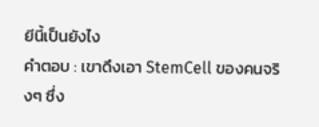ยีนี้เป็นยังไง
คำตอบ : เขาดึงเอา StemCell ของคนจริงๆ ซึ่ง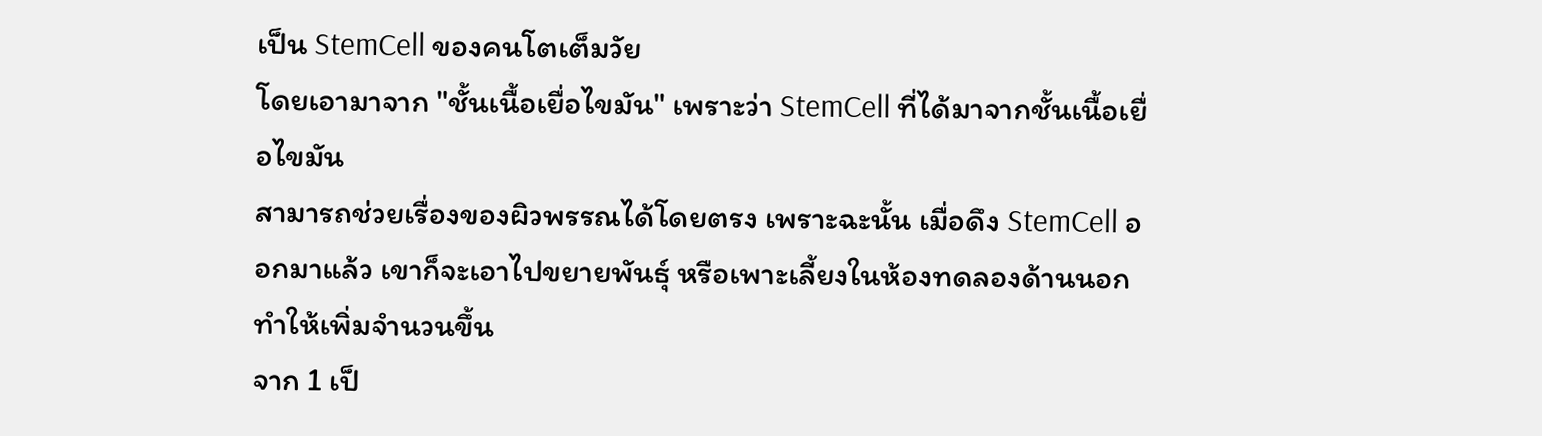เป็น StemCell ของคนโตเต็มวัย
โดยเอามาจาก "ชั้นเนื้อเยื่อไขมัน" เพราะว่า StemCell ที่ได้มาจากชั้นเนื้อเยื่อไขมัน
สามารถช่วยเรื่องของผิวพรรณได้โดยตรง เพราะฉะนั้น เมื่อดึง StemCell ออกมาแล้ว เขาก็จะเอาไปขยายพันธุ์ หรือเพาะเลี้ยงในห้องทดลองด้านนอกทำให้เพิ่มจำนวนขึ้น
จาก 1 เป็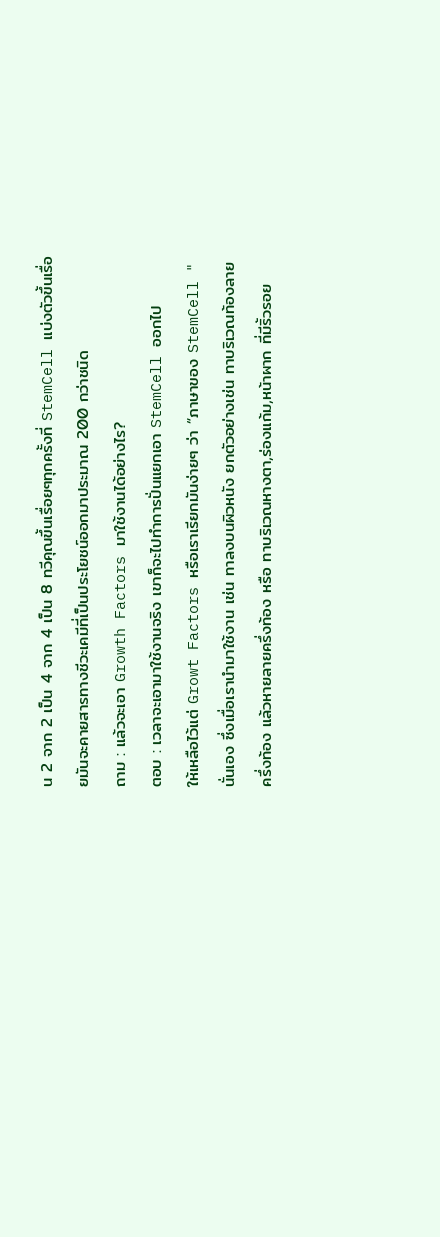น 2 จาก 2 เป็น 4 จาก 4 เป็น 8 ทวีคุณขึ้นเรื่อยๆทุกครั้งที่ StemCell แบ่งตัวขึ้นเรื่อยมันจะคายสารทางชีวะเคมีที่เป็นประโยชน์ออกมาประมาณ 200 กว่าชนิด
ถาม : แล้วจะเอา Growth Factors มาใช้งานได้อย่างไร?
ตอบ : เวลาจะเอามาใช้งานจริง เขาก็จะไปทำการปั่นแยกเอา StemCell ออกไป
ให้เหลือไว้แต่ Growt Factors หรือเราเรียกมันง่ายๆ ว่า “ภาษาของ StemCell "
นั่นเอง ซึ่งเมื่อเรานำมาใช้งาน เช่น ทาลงบนผิวหนัง ยกตัวอย่างเช่น ทาบริเวณท้องลายครึ่งท้อง แล้วหายลายครึ่งท้อง หรือ ทาบริเวณหางตา,ร่องแก้ม,หน้าผาก ที่มีริ้วรอย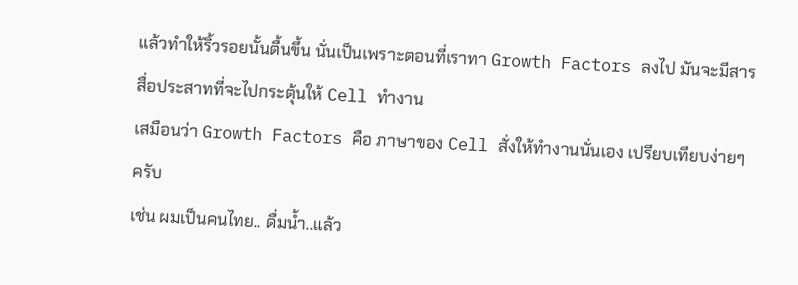แล้วทำให้ริ้วรอยนั้นตื้นขึ้น นั่นเป็นเพราะตอนที่เราทา Growth Factors ลงไป มันจะมีสารสื่อประสาทที่จะไปกระตุ้นให้ Cell ทำงาน
เสมือนว่า Growth Factors คือ ภาษาของ Cell สั่งให้ทำงานนั่นเอง เปรียบเทียบง่ายๆ ครับ
เช่น ผมเป็นคนไทย.. ดื่มน้ำ..แล้ว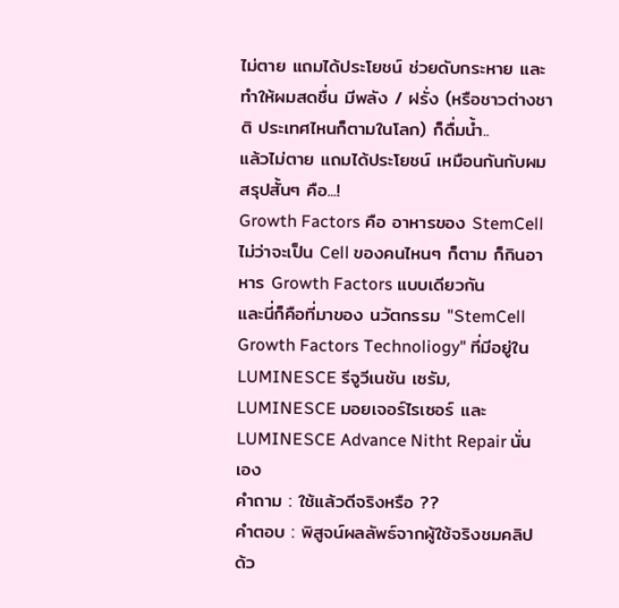ไม่ตาย แถมได้ประโยชน์ ช่วยดับกระหาย และทำให้ผมสดชื่น มีพลัง / ฝรั่ง (หรือชาวต่างชาติ ประเทศไหนก็ตามในโลก) ก็ดื่มน้ำ..
แล้วไม่ตาย แถมได้ประโยชน์ เหมือนกันกับผม สรุปสั้นๆ คือ...!
Growth Factors คือ อาหารของ StemCell
ไม่ว่าจะเป็น Cell ของคนไหนๆ ก็ตาม ก็กินอาหาร Growth Factors แบบเดียวกัน
และนี่ก็คือที่มาของ นวัตกรรม "StemCell Growth Factors Technoliogy" ที่มีอยู่ใน LUMINESCE รีจูวีเนชัน เซรัม, LUMINESCE มอยเจอร์ไรเซอร์ และ LUMINESCE Advance Nitht Repair นั่นเอง
คำถาม : ใช้แล้วดีจริงหรือ ??
คำตอบ : พิสูจน์ผลลัพธ์จากผู้ใช้จริงชมคลิป
ด้ว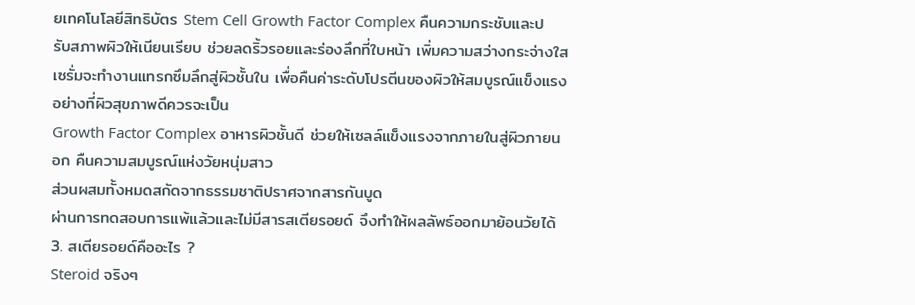ยเทคโนโลยีสิทธิบัตร Stem Cell Growth Factor Complex คืนความกระชับและปรับสภาพผิวให้เนียนเรียบ ช่วยลดริ้วรอยและร่องลึกที่ใบหน้า เพิ่มความสว่างกระจ่างใส
เซรั่มจะทำงานแทรกซึมลึกสู่ผิวชั้นใน เพื่อคืนค่าระดับโปรตีนของผิวให้สมบูรณ์แข็งแรงอย่างที่ผิวสุขภาพดีควรจะเป็น
Growth Factor Complex อาหารผิวชั้นดี ช่วยให้เซลล์แข็งแรงจากภายในสู่ผิวภายนอก คืนความสมบูรณ์แห่งวัยหนุ่มสาว
ส่วนผสมทั้งหมดสกัดจากธรรมชาติปราศจากสารกันบูด
ผ่านการทดสอบการแพ้แล้วและไม่มีสารสเตียรอยด์ จึงทำให้ผลลัพธ์ออกมาย้อนวัยได้
3. สเตียรอยด์คืออะไร ?
Steroid จริงๆ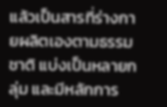แล้วเป็นสารที่ร่างกายผลิตเองตามธรรมชาติ แบ่งเป็นหลายกลุ่ม และมีหลักการ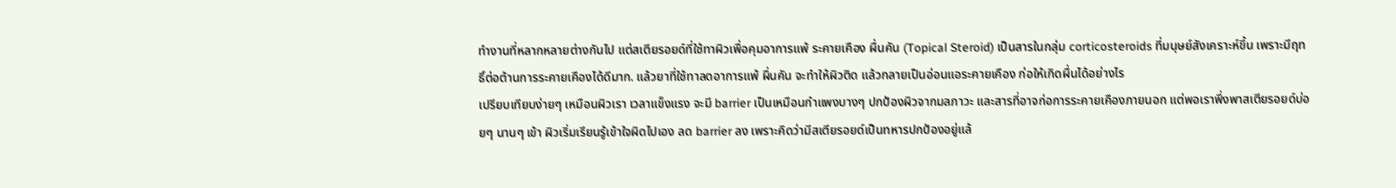ทำงานที่หลากหลายต่างกันไป แต่สเตียรอยด์ที่ใช้ทาผิวเพื่อคุมอาการแพ้ ระคายเคือง ผื่นคัน (Topical Steroid) เป็นสารในกลุ่ม corticosteroids ที่มนุษย์สังเคราะห์ขึ้น เพราะมีฤทธิ์ต่อต้านการระคายเคืองได้ดีมาก. แล้วยาที่ใช้ทาลดอาการแพ้ ผื่นคัน จะทำให้ผิวติด แล้วกลายเป็นอ่อนแอระคายเคือง ก่อให้เกิดผื่นได้อย่างไร
เปรียบเทียบง่ายๆ เหมือนผิวเรา เวลาแข็งแรง จะมี barrier เป็นเหมือนกำแพงบางๆ ปกป้องผิวจากมลภาวะ และสารที่อาจก่อการระคายเคืองภายนอก แต่พอเราพึ่งพาสเตียรอยด์บ่อยๆ นานๆ เข้า ผิวเริ่มเรียนรู้เข้าใจผิดไปเอง ลด barrier ลง เพราะคิดว่ามีสเตียรอยด์เป็นทหารปกป้องอยู่แล้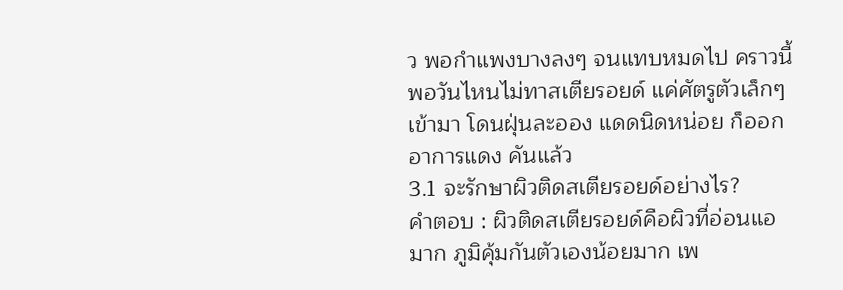ว พอกำแพงบางลงๆ จนแทบหมดไป คราวนี้พอวันไหนไม่ทาสเตียรอยด์ แค่ศัตรูตัวเล็กๆ เข้ามา โดนฝุ่นละออง แดดนิดหน่อย ก็ออกอาการแดง คันแล้ว
3.1 จะรักษาผิวติดสเตียรอยด์อย่างไร?
คำตอบ : ผิวติดสเตียรอยด์คือผิวที่อ่อนแอมาก ภูมิคุ้มกันตัวเองน้อยมาก เพ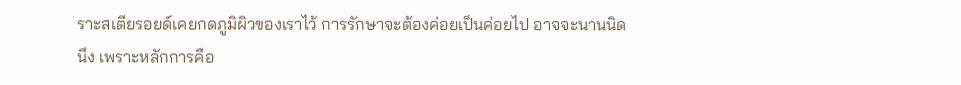ราะสเตียรอยด์เคยกดภูมิผิวของเราไว้ การรักษาจะต้องค่อยเป็นค่อยไป อาจจะนานนิดนึง เพราะหลักการคือ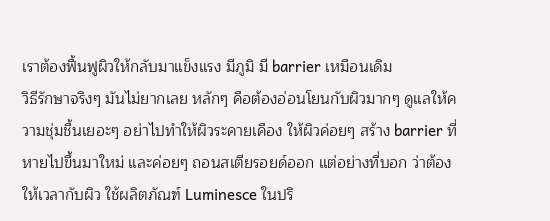เราต้องฟื้นฟูผิวให้กลับมาแข็งแรง มีภูมิ มี barrier เหมือนเดิม
วิธีรักษาจริงๆ มันไม่ยากเลย หลักๆ คือต้องอ่อนโยนกับผิวมากๆ ดูแลให้ความชุ่มชื้นเยอะๆ อย่าไปทำให้ผิวระคายเคือง ให้ผิวค่อยๆ สร้าง barrier ที่หายไปขึ้นมาใหม่ และค่อยๆ ถอนสเตียรอยด์ออก แต่อย่างที่บอก ว่าต้องให้เวลากับผิว ใช้ผลิตภัณฑ์ Luminesce ในปริ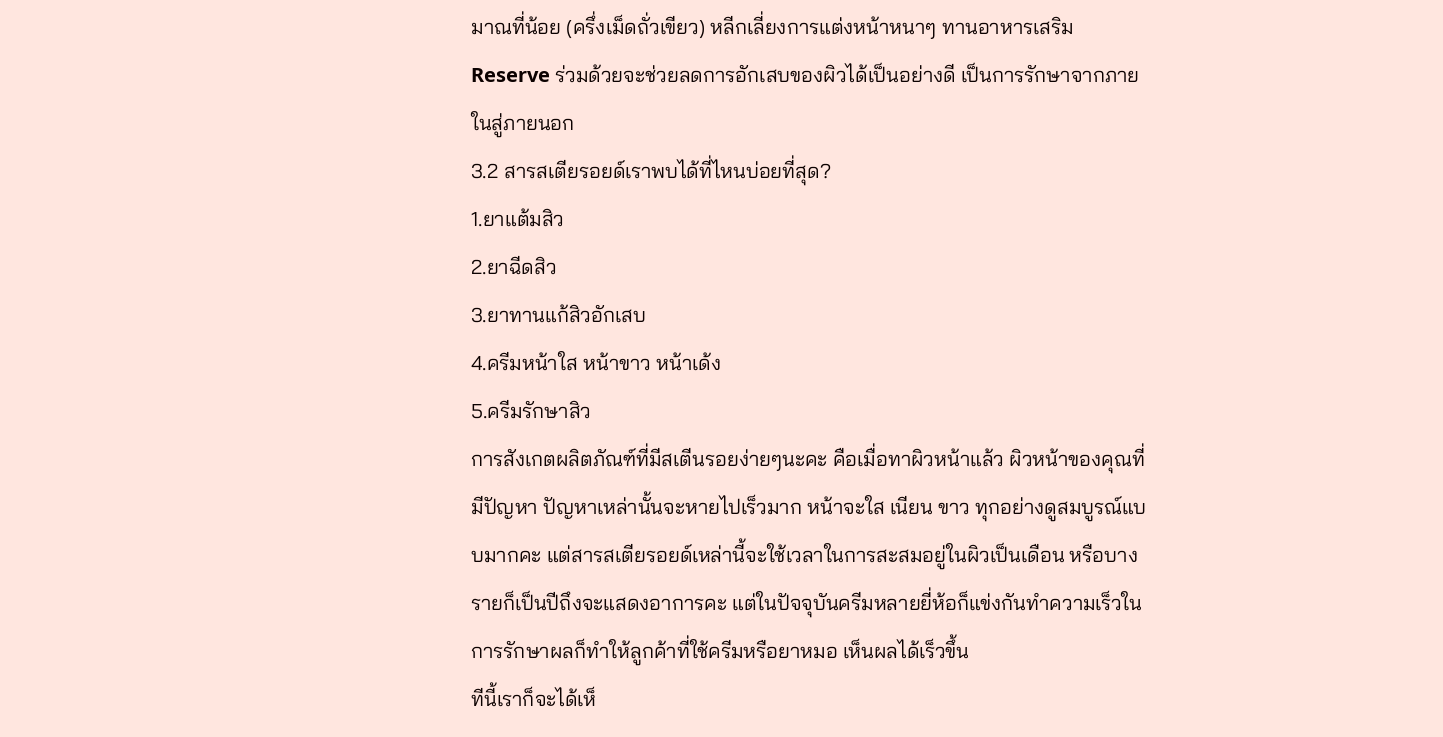มาณที่น้อย (ครึ่งเม็ดถั่วเขียว) หลีกเลี่ยงการแต่งหน้าหนาๆ ทานอาหารเสริม Reserve ร่วมด้วยจะช่วยลดการอักเสบของผิวได้เป็นอย่างดี เป็นการรักษาจากภายในสู่ภายนอก
3.2 สารสเตียรอยด์เราพบได้ที่ไหนบ่อยที่สุด?
1.ยาแต้มสิว
2.ยาฉีดสิว
3.ยาทานแก้สิวอักเสบ
4.ครีมหน้าใส หน้าขาว หน้าเด้ง
5.ครีมรักษาสิว
การสังเกตผลิตภัณฑ์ที่มีสเตีนรอยง่ายๆนะคะ คือเมื่อทาผิวหน้าแล้ว ผิวหน้าของคุณที่มีปัญหา ปัญหาเหล่านั้นจะหายไปเร็วมาก หน้าจะใส เนียน ขาว ทุกอย่างดูสมบูรณ์แบบมากคะ แต่สารสเตียรอยด์เหล่านี้จะใช้เวลาในการสะสมอยู่ในผิวเป็นเดือน หรือบางรายก็เป็นปีถึงจะแสดงอาการคะ แต่ในปัจจุบันครีมหลายยี่ห้อก็แข่งกันทำความเร็วในการรักษาผลก็ทำให้ลูกค้าที่ใช้ครีมหรือยาหมอ เห็นผลได้เร็วขึ้น
ทีนี้เราก็จะได้เห็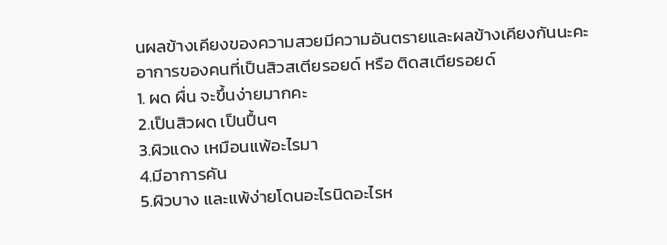นผลข้างเคียงของความสวยมีความอันตรายและผลข้างเคียงกันนะคะ
อาการของคนที่เป็นสิวสเตียรอยด์ หรือ ติดสเตียรอยด์
1. ผด ผื่น จะขึ้นง่ายมากคะ
2.เป็นสิวผด เป็นปื้นๆ
3.ผิวแดง เหมือนแพ้อะไรมา
4.มีอาการคัน
5.ผิวบาง และแพ้ง่ายโดนอะไรนิดอะไรห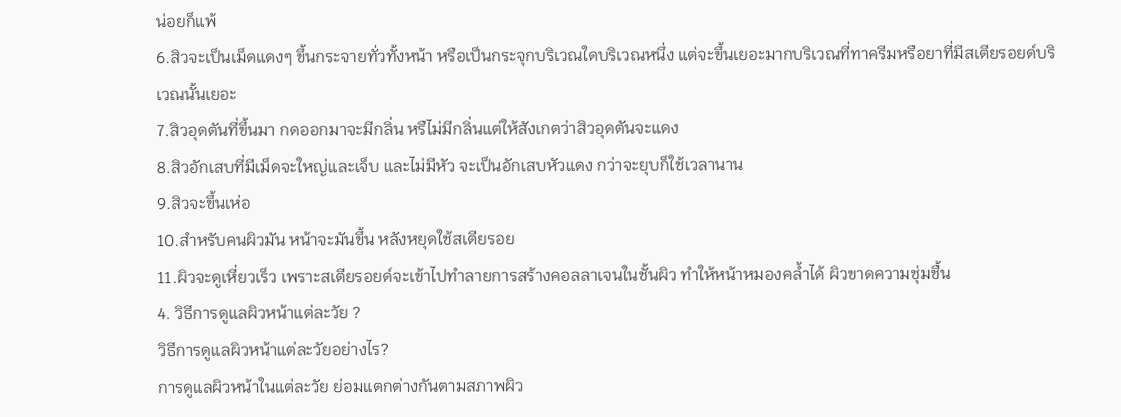น่อยก็แพ้
6.สิวจะเป็นเม็ดแดงๆ ขึ้นกระจายทั่วทั้งหน้า หรือเป็นกระจุกบริเวณใดบริเวณหนึ่ง แต่จะขึ้นเยอะมากบริเวณที่ทาครีมหรือยาที่มีสเตียรอยด์บริเวณนั้นเยอะ
7.สิวอุดตันที่ขึ้นมา กดออกมาจะมีกลิ่น หรืไม่มีกลิ่นแต่ให้สังเกตว่าสิวอุดตันจะแดง
8.สิวอักเสบที่มีเม็ดจะใหญ่และเจ็บ และไม่มีหัว จะเป็นอักเสบหัวแดง กว่าจะยุบก็ใช้เวลานาน
9.สิวจะขึ้นเห่อ
10.สำหรับคนผิวมัน หน้าจะมันขึ้น หลังหยุดใช้สเตียรอย
11.ผิวจะดูเหี่ยวเร็ว เพราะสเตียรอยด์จะเข้าไปทำลายการสร้างคอลลาเจนในชั้นผิว ทำให้หน้าหมองคล้ำได้ ผิวขาดความชุ่มชื้น
4. วิธีการดูแลผิวหน้าแต่ละวัย ?
วิธีการดูแลผิวหน้าแต่ละวัยอย่างไร?
การดูแลผิวหน้าในแต่ละวัย ย่อมแตกต่างกันตามสภาพผิว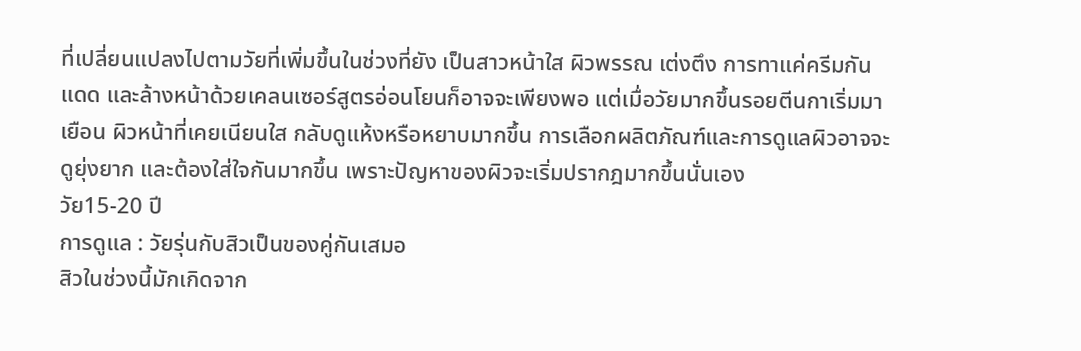ที่เปลี่ยนแปลงไปตามวัยที่เพิ่มขึ้นในช่วงที่ยัง เป็นสาวหน้าใส ผิวพรรณ เต่งตึง การทาแค่ครีมกันแดด และล้างหน้าด้วยเคลนเซอร์สูตรอ่อนโยนก็อาจจะเพียงพอ แต่เมื่อวัยมากขึ้นรอยตีนกาเริ่มมาเยือน ผิวหน้าที่เคยเนียนใส กลับดูแห้งหรือหยาบมากขึ้น การเลือกผลิตภัณฑ์และการดูแลผิวอาจจะดูยุ่งยาก และต้องใส่ใจกันมากขึ้น เพราะปัญหาของผิวจะเริ่มปรากฎมากขึ้นนั่นเอง
วัย15-20 ปี
การดูแล : วัยรุ่นกับสิวเป็นของคู่กันเสมอ
สิวในช่วงนี้มักเกิดจาก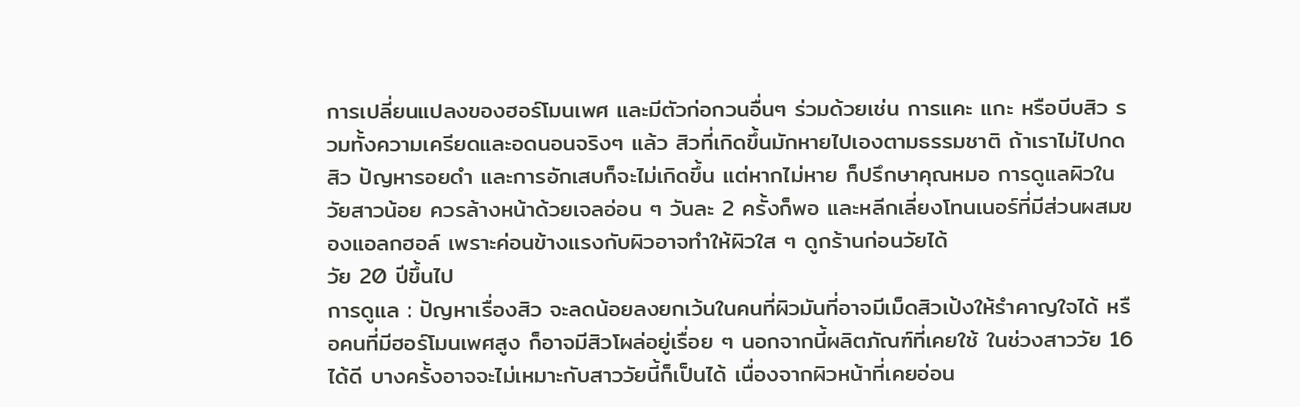การเปลี่ยนแปลงของฮอร์โมนเพศ และมีตัวก่อกวนอื่นๆ ร่วมด้วยเช่น การแคะ แกะ หรือบีบสิว รวมทั้งความเครียดและอดนอนจริงๆ แล้ว สิวที่เกิดขึ้นมักหายไปเองตามธรรมชาติ ถ้าเราไม่ไปกดสิว ปัญหารอยดำ และการอักเสบก็จะไม่เกิดขึ้น แต่หากไม่หาย ก็ปรึกษาคุณหมอ การดูแลผิวในวัยสาวน้อย ควรล้างหน้าด้วยเจลอ่อน ๆ วันละ 2 ครั้งก็พอ และหลีกเลี่ยงโทนเนอร์ที่มีส่วนผสมของแอลกฮอล์ เพราะค่อนข้างแรงกับผิวอาจทำให้ผิวใส ๆ ดูกร้านก่อนวัยได้
วัย 20 ปีขึ้นไป
การดูแล : ปัญหาเรื่องสิว จะลดน้อยลงยกเว้นในคนที่ผิวมันที่อาจมีเม็ดสิวเป้งให้รำคาญใจได้ หรือคนที่มีฮอร์โมนเพศสูง ก็อาจมีสิวโผล่อยู่เรื่อย ๆ นอกจากนี้ผลิตภัณฑ์ที่เคยใช้ ในช่วงสาววัย 16 ได้ดี บางครั้งอาจจะไม่เหมาะกับสาววัยนี้ก็เป็นได้ เนื่องจากผิวหน้าที่เคยอ่อน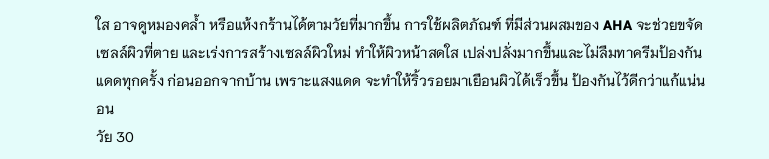ใส อาจดูหมองคล้ำ หรือแห้งกร้านได้ตามวัยที่มากขึ้น การใช้ผลิตภัณฑ์ ที่มีส่วนผสมของ AHA จะช่วยขจัดเซลล์ผิวที่ตาย และเร่งการสร้างเซลล์ผิวใหม่ ทำให้ผิวหน้าสดใส เปล่งปลั่งมากขึ้นและไม่ลืมทาครีมป้องกันแดดทุกครั้ง ก่อนออกจากบ้าน เพราะแสงแดด จะทำให้ริ้วรอยมาเยือนผิวได้เร็วขึ้น ป้องกันไว้ดีกว่าแก้แน่นอน
วัย 30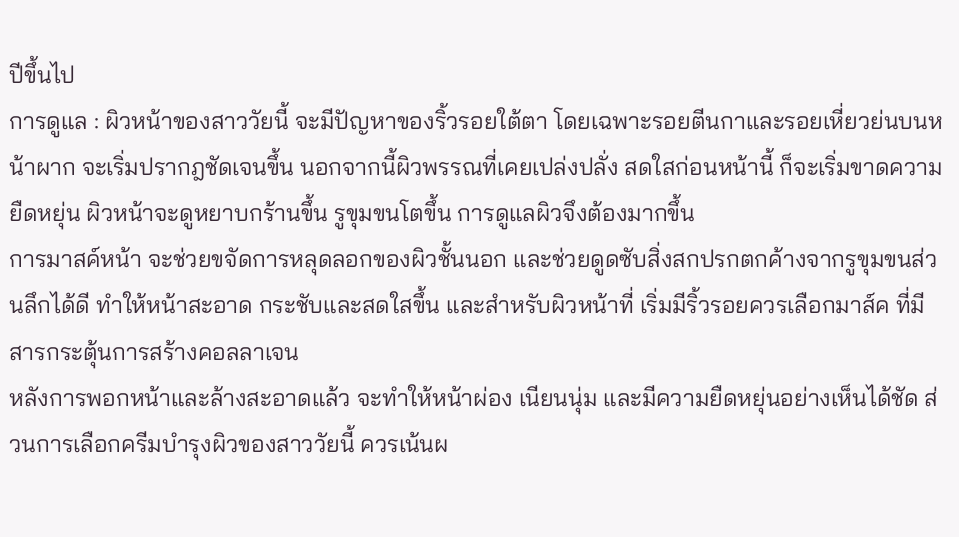ปีขึ้นไป
การดูแล : ผิวหน้าของสาววัยนี้ จะมีปัญหาของริ้วรอยใต้ตา โดยเฉพาะรอยตีนกาและรอยเหี่ยวย่นบนหน้าผาก จะเริ่มปรากฎชัดเจนขึ้น นอกจากนี้ผิวพรรณที่เคยเปล่งปลั่ง สดใสก่อนหน้านี้ ก็จะเริ่มขาดความยืดหยุ่น ผิวหน้าจะดูหยาบกร้านขึ้น รูขุมขนโตขึ้น การดูแลผิวจึงต้องมากขึ้น
การมาสค์หน้า จะช่วยขจัดการหลุดลอกของผิวชั้นนอก และช่วยดูดซับสิ่งสกปรกตกค้างจากรูขุมขนส่วนลึกได้ดี ทำให้หน้าสะอาด กระชับและสดใสขึ้น และสำหรับผิวหน้าที่ เริ่มมีริ้วรอยควรเลือกมาส์ค ที่มีสารกระตุ้นการสร้างคอลลาเจน
หลังการพอกหน้าและล้างสะอาดแล้ว จะทำให้หน้าผ่อง เนียนนุ่ม และมีความยืดหยุ่นอย่างเห็นได้ชัด ส่วนการเลือกครีมบำรุงผิวของสาววัยนี้ ควรเน้นผ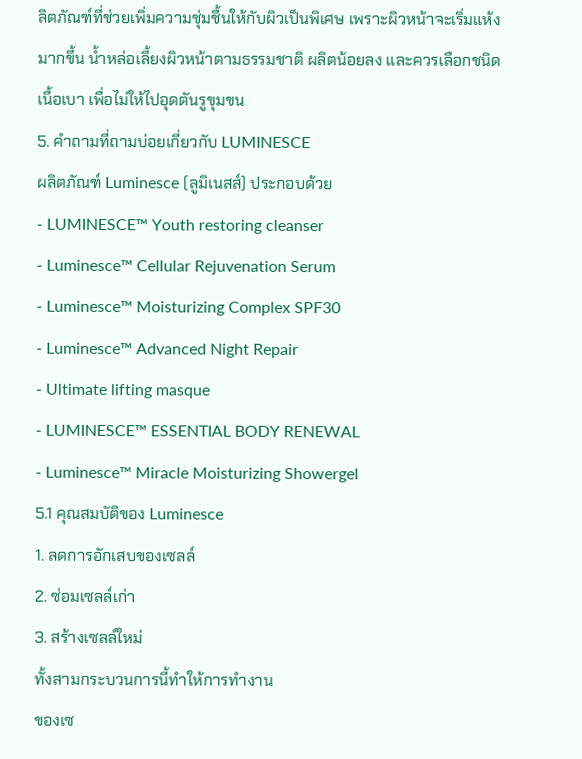ลิตภัณฑ์ที่ช่วยเพิ่มความชุ่มชื้นให้กับผิวเป็นพิเศษ เพราะผิวหน้าจะเริ่มแห้งมากขึ้น น้ำหล่อเลี้ยงผิวหน้าตามธรรมชาติ ผลิตน้อยลง และควรเลือกชนิดเนื้อเบา เพื่อไม่ให้ไปอุดตันรูขุมขน
5. คำถามที่ถามบ่อยเกี่ยวกับ LUMINESCE
ผลิตภัณฑ์ Luminesce (ลูมิเนสส์) ประกอบด้วย
- LUMINESCE™ Youth restoring cleanser
- Luminesce™ Cellular Rejuvenation Serum
- Luminesce™ Moisturizing Complex SPF30
- Luminesce™ Advanced Night Repair
- Ultimate lifting masque
- LUMINESCE™ ESSENTIAL BODY RENEWAL
- Luminesce™ Miracle Moisturizing Showergel
5.1 คุณสมบัติของ Luminesce
1. ลดการอักเสบของเซลล์
2. ซ่อมเซลล์เก่า
3. สร้างเซลล์ใหม่
ทั้งสามกระบวนการนี้ทำให้การทำงาน
ของเซ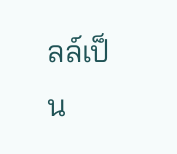ลล์เป็น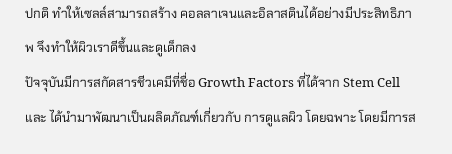ปกติ ทำให้เซลล์สามารถสร้าง คอลลาเจนและอิลาสตินได้อย่างมีประสิทธิภาพ จึงทำให้ผิวเราดีขึ้นและดูเด็กลง
ปัจจุบันมีการสกัดสารชีวเคมีที่ชื่อ Growth Factors ที่ได้จาก Stem Cell และ ได้นำมาพัฒนาเป็นผลิตภัณฑ์เกี่ยวกับ การดูแลผิว โดยฉพาะ โดยมีการส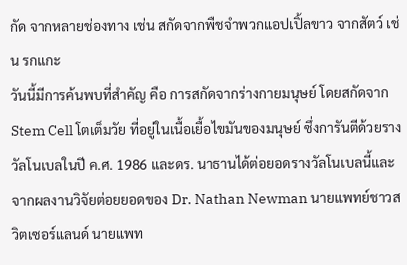กัด จากหลายช่องทาง เช่น สกัดจากพืชจำพวกแอปเปิ้ลขาว จากสัตว์ เช่น รกแกะ
วันนี้มีการค้นพบที่สำคัญ คือ การสกัดจากร่างกายมนุษย์ โดยสกัดจาก Stem Cell โตเต็มวัย ที่อยู่ในเนื้อเยื้อไขมันของมนุษย์ ซึ่งการันตีด้วยรางวัลโนเบลในปี ค.ศ. 1986 และดร. นาธานได้ต่อยอดรางวัลโนเบลนี้และจากผลงานวิจัยต่อยยอดของ Dr. Nathan Newman นายแพทย์ชาวสวิตเซอร์แลนด์ นายแพท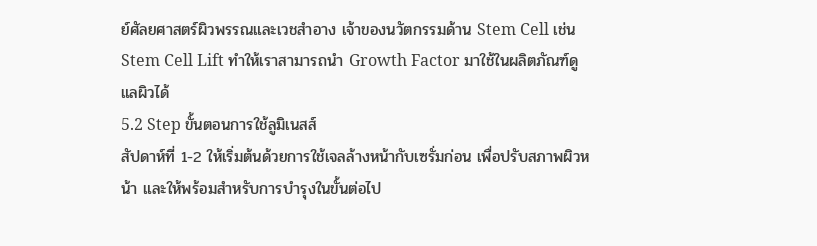ย์ศัลยศาสตร์ผิวพรรณและเวชสำอาง เจ้าของนวัตกรรมด้าน Stem Cell เช่น Stem Cell Lift ทำให้เราสามารถนำ Growth Factor มาใช้ในผลิตภัณฑ์ดูแลผิวได้
5.2 Step ขั้นตอนการใช้ลูมิเนสส์
สัปดาห์ที่ 1-2 ให้เริ่มต้นด้วยการใช้เจลล้างหน้ากับเซรั่มก่อน เพื่อปรับสภาพผิวหน้า และให้พร้อมสำหรับการบำรุงในขั้นต่อไป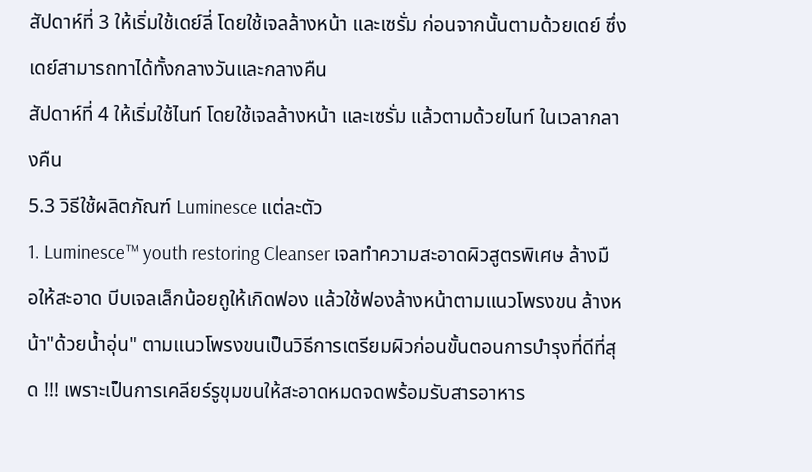สัปดาห์ที่ 3 ให้เริ่มใช้เดย์ลี่ โดยใช้เจลล้างหน้า และเซรั่ม ก่อนจากนั้นตามด้วยเดย์ ซึ่งเดย์สามารถทาได้ทั้งกลางวันและกลางคืน
สัปดาห์ที่ 4 ให้เริ่มใช้ไนท์ โดยใช้เจลล้างหน้า และเซรั่ม แล้วตามด้วยไนท์ ในเวลากลางคืน
5.3 วิธีใช้ผลิตภัณฑ์ Luminesce แต่ละตัว
1. Luminesce™ youth restoring Cleanser เจลทำความสะอาดผิวสูตรพิเศษ ล้างมือให้สะอาด บีบเจลเล็กน้อยถูให้เกิดฟอง แล้วใช้ฟองล้างหน้าตามแนวโพรงขน ล้างหน้า"ด้วยนํ้าอุ่น" ตามแนวโพรงขนเป็นวิธีการเตรียมผิวก่อนขั้นตอนการบำรุงที่ดีที่สุด !!! เพราะเป็นการเคลียร์รูขุมขนให้สะอาดหมดจดพร้อมรับสารอาหาร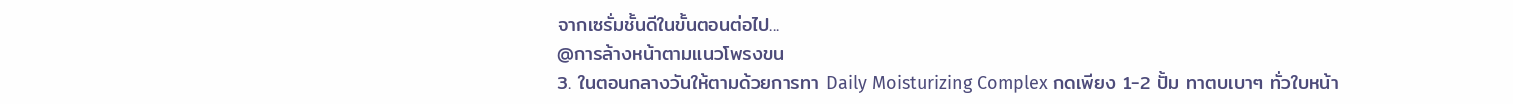จากเซรั่มชั้นดีในขั้นตอนต่อไป...
@การล้างหน้าตามแนวโพรงขน
3. ในตอนกลางวันให้ตามด้วยการทา Daily Moisturizing Complex กดเพียง 1-2 ปั้ม ทาตบเบาๆ ทั่วใบหน้า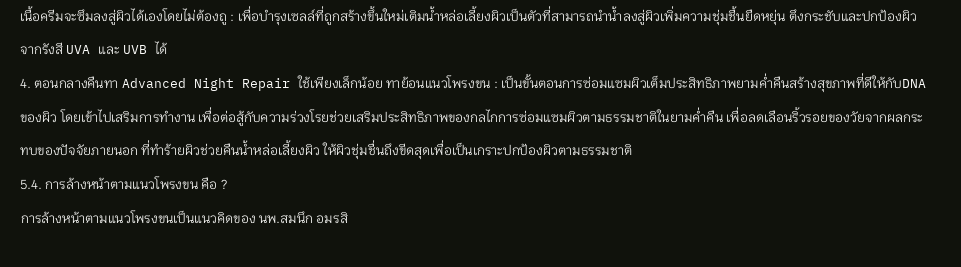เนื้อครีมจะซึมลงสู่ผิวได้เองโดยไม่ต้องถู : เพื่อบำรุงเซลล์ที่ถูกสร้างขึ้นใหม่เติมน้ำหล่อเลี้ยงผิวเป็นตัวที่สามารถนำน้ำลงสู่ผิวเพิ่มความชุ่มชื้นยืดหยุ่น ตึงกระชับและปกป้องผิวจากรังสี UVA และ UVB ได้
4. ตอนกลางคืนทา Advanced Night Repair ใช้เพียงเล็กน้อย ทาย้อนแนวโพรงขน : เป็นขั้นตอนการซ่อมแซมผิวเต็มประสิทธิภาพยามค่ำคืนสร้างสุขภาพที่ดีให้กับDNA ของผิว โดยเข้าไปเสริมการทำงาน เพื่อต่อสู้กับความร่วงโรยช่วยเสริมประสิทธิภาพของกลไกการซ่อมแซมผิวตามธรรมชาติในยามค่ำคืน เพื่อลดเลือนริ้วรอยของวัยจากผลกระทบของปัจจัยภายนอก ที่ทำร้ายผิวช่วยคืนน้ำหล่อเลี้ยงผิว ให้ผิวชุ่มชื่นถึงขีดสุดเพื่อเป็นเกราะปกป้องผิวตามธรรมชาติ
5.4. การล้างหน้าตามแนวโพรงขน คือ ?
การล้างหน้าตามแนวโพรงขนเป็นแนวคิดของ นพ.สมนึก อมรสิ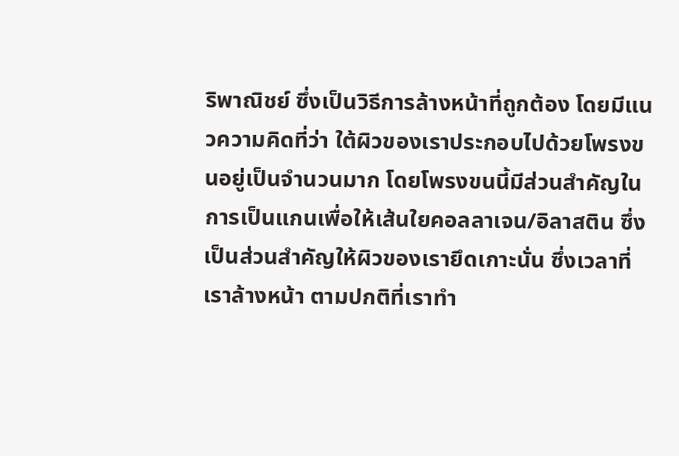ริพาณิชย์ ซึ่งเป็นวิธีการล้างหน้าที่ถูกต้อง โดยมีแนวความคิดที่ว่า ใต้ผิวของเราประกอบไปด้วยโพรงขนอยู่เป็นจำนวนมาก โดยโพรงขนนี้มีส่วนสำคัญในการเป็นแกนเพื่อให้เส้นใยคอลลาเจน/อิลาสติน ซึ่งเป็นส่วนสำคัญให้ผิวของเรายึดเกาะนั่น ซึ่งเวลาที่เราล้างหน้า ตามปกติที่เราทำ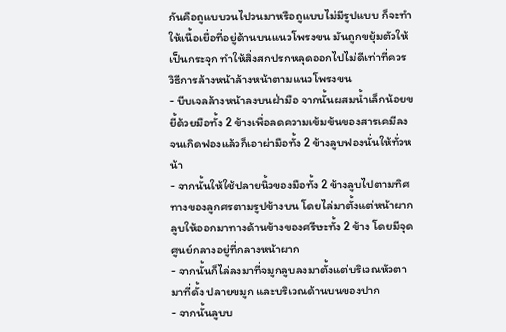กันคือถูแบบวนไปวนมาหรือถูแบบไม่มีรูปแบบ ก็จะทำให้เนื้อเยื่อที่อยู่ด้านบนแนวโพรงขน มันถูกขยุ้มตัวให้เป็นกระจุก ทำให้สิ่งสกปรกหลุดออกไปไม่ดีเท่าที่ควร
วิธีการล้างหน้าล้างหน้าตามแนวโพรงขน
- บีบเจลล้างหน้าลงบนฝ่ามือ จากนั้นผสมน้ำเล็กน้อยขยี้ด้วยมือทั้ง 2 ข้างเพื่อลดความเข้มข้นของสารเคมีลง จนเกิดฟองแล้วก็เอาผ่ามือทั้ง 2 ข้างลูบฟองนั่นให้ทั่วหน้า
- จากนั้นให้ใช้ปลายนิ้วของมือทั้ง 2 ข้างลูบไปตามทิศทางของลูกศรตามรูปข้างบน โดยไล่มาตั้งแต่หน้าผาก ลูบให้ออกมาทางด้านข้างของศรีษะทั้ง 2 ข้าง โดยมีจุดศูนย์กลางอยู่ที่กลางหน้าผาก
- จากนั้นก็ไล่ลงมาที่จมูกลูบลงมาตั้งแต่บริเวณหัวตา มาที่ดั้ง ปลายขมูก และบริเวณด้านบนของปาก
- จากนั้นลูบบ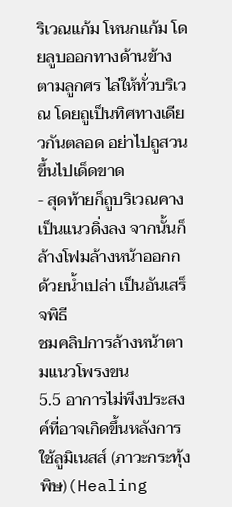ริเวณแก้ม โหนกแก้ม โดยลูบออกทางด้านข้างตามลูกศร ไล่ให้ทั่วบริเวณ โดยถูเป็นทิศทางเดียวกันตลอด อย่าไปถูสวนขึ้นไปเด็ดขาด
- สุดท้ายก็ถูบริเวณคางเป็นแนวดิ่งลง จากนั้นก็ล้างโฟมล้างหน้าออกกด้วยน้ำเปล่า เป็นอันเสร็จพิธี
ชมคลิปการล้างหน้าตามแนวโพรงขน
5.5 อาการไม่พึงประสงค์ที่อาจเกิดขึ้นหลังการใช้ลูมิเนสส์ (ภาวะกระทุ้งพิษ)(Healing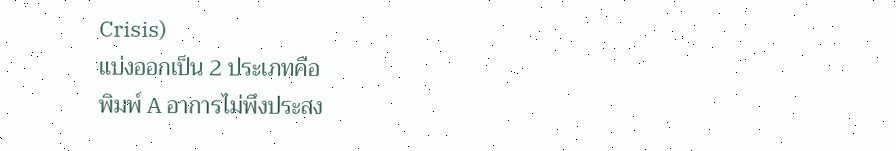Crisis)
แบ่งออกเป็น 2 ประเภทคือ
พิมพ์ A อาการไม่พึงประสง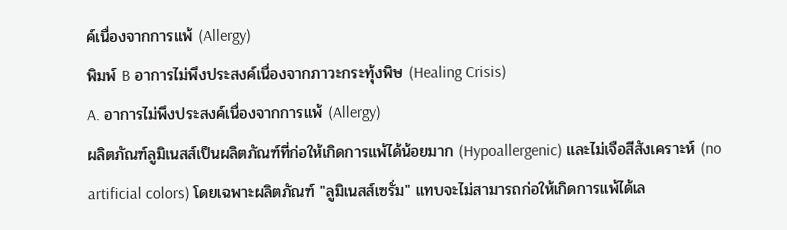ค์เนื่องจากการแพ้ (Allergy)
พิมพ์ B อาการไม่พึงประสงค์เนื่องจากภาวะกระทุ้งพิษ (Healing Crisis)
A. อาการไม่พึงประสงค์เนื่องจากการแพ้ (Allergy)
ผลิตภัณฑ์ลูมิเนสส์เป็นผลิตภัณฑ์ที่ก่อให้เกิดการแพ้ได้น้อยมาก (Hypoallergenic) และไม่เจือสีสังเคราะห์ (no artificial colors) โดยเฉพาะผลิตภัณฑ์ "ลูมิเนสส์เซรั่ม" แทบจะไม่สามารถก่อให้เกิดการแพ้ได้เล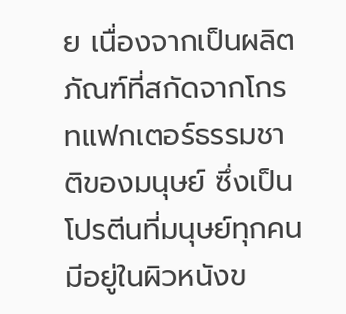ย เนื่องจากเป็นผลิตภัณฑ์ที่สกัดจากโกรทแฟกเตอร์ธรรมชาติของมนุษย์ ซึ่งเป็นโปรตีนที่มนุษย์ทุกคนมีอยู่ในผิวหนังข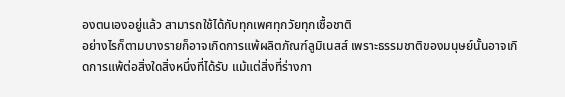องตนเองอยู่แล้ว สามารถใช้ได้กับทุกเพศทุกวัยทุกเชื้อชาติ
อย่างไรก็ตามบางรายก็อาจเกิดการแพ้ผลิตภัณฑ์ลูมิเนสส์ เพราะธรรมชาติของมนุษย์นั้นอาจเกิดการแพ้ต่อสิ่งใดสิ่งหนึ่งที่ได้รับ แม้แต่สิ่งที่ร่างกา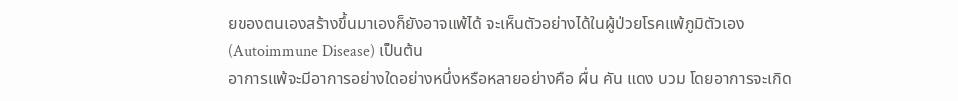ยของตนเองสร้างขึ้นมาเองก็ยังอาจแพ้ได้ จะเห็นตัวอย่างได้ในผู้ป่วยโรคแพ้ภูมิตัวเอง (Autoimmune Disease) เป็นต้น
อาการแพ้จะมีอาการอย่างใดอย่างหนึ่งหรือหลายอย่างคือ ผื่น คัน แดง บวม โดยอาการจะเกิด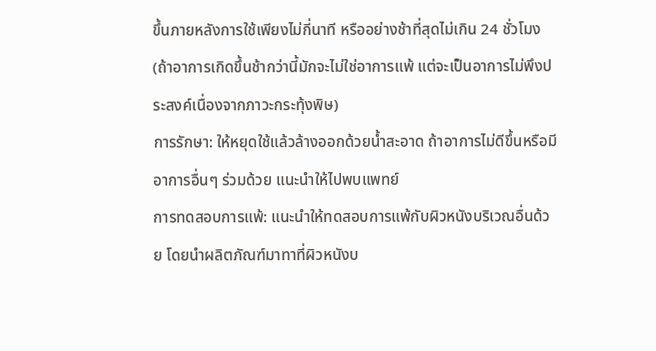ขึ้นภายหลังการใช้เพียงไม่กี่นาที หรืออย่างช้าที่สุดไม่เกิน 24 ชั่วโมง (ถ้าอาการเกิดขึ้นช้ากว่านี้มักจะไม่ใช่อาการแพ้ แต่จะเป็นอาการไม่พึงประสงค์เนื่องจากภาวะกระทุ้งพิษ)
การรักษา: ให้หยุดใช้แล้วล้างออกด้วยน้ำสะอาด ถ้าอาการไม่ดีขึ้นหรือมีอาการอื่นๆ ร่วมด้วย แนะนำให้ไปพบแพทย์
การทดสอบการแพ้: แนะนำให้ทดสอบการแพ้กับผิวหนังบริเวณอื่นด้วย โดยนำผลิตภัณฑ์มาทาที่ผิวหนังบ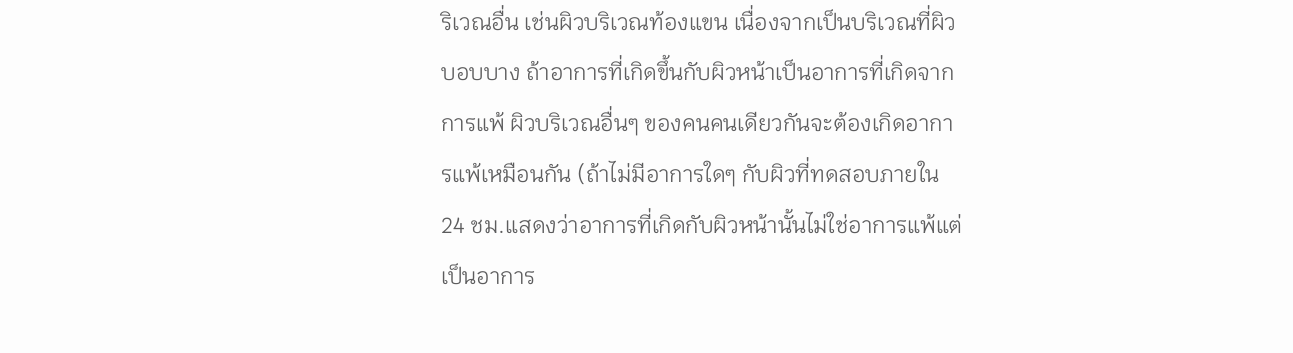ริเวณอื่น เช่นผิวบริเวณท้องแขน เนื่องจากเป็นบริเวณที่ผิวบอบบาง ถ้าอาการที่เกิดขึ้นกับผิวหน้าเป็นอาการที่เกิดจากการแพ้ ผิวบริเวณอื่นๆ ของคนคนเดียวกันจะต้องเกิดอาการแพ้เหมือนกัน (ถ้าไม่มีอาการใดๆ กับผิวที่ทดสอบภายใน 24 ชม.แสดงว่าอาการที่เกิดกับผิวหน้านั้นไม่ใช่อาการแพ้แต่เป็นอาการ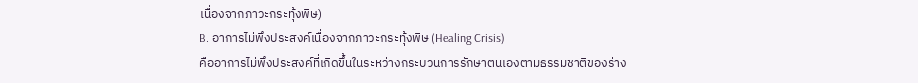เนื่องจากภาวะกระทุ้งพิษ)
B. อาการไม่พึงประสงค์เนื่องจากภาวะกระทุ้งพิษ (Healing Crisis)
คืออาการไม่พึงประสงค์ที่เกิดขึ้นในระหว่างกระบวนการรักษาตนเองตามธรรมชาติของร่าง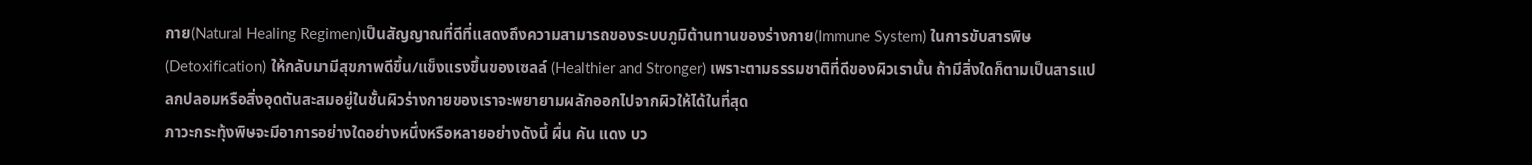กาย(Natural Healing Regimen)เป็นสัญญาณที่ดีที่แสดงถึงความสามารถของระบบภูมิต้านทานของร่างกาย(Immune System) ในการขับสารพิษ(Detoxification) ให้กลับมามีสุขภาพดีขึ้น/แข็งแรงขึ้นของเซลล์ (Healthier and Stronger) เพราะตามธรรมชาติที่ดีของผิวเรานั้น ถ้ามีสิ่งใดก็ตามเป็นสารแปลกปลอมหรือสิ่งอุดตันสะสมอยู่ในชั้นผิวร่างกายของเราจะพยายามผลักออกไปจากผิวให้ได้ในที่สุด
ภาวะกระทุ้งพิษจะมีอาการอย่างใดอย่างหนึ่งหรือหลายอย่างดังนี้ ผื่น คัน แดง บว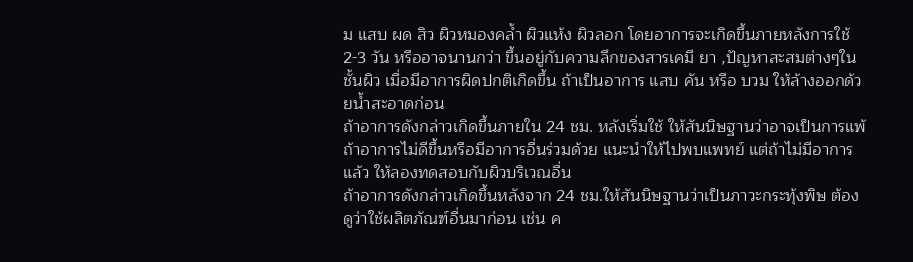ม แสบ ผด สิว ผิวหมองคล้ำ ผิวแห้ง ผิวลอก โดยอาการจะเกิดขึ้นภายหลังการใช้ 2-3 วัน หรืออาจนานกว่า ขึ้นอยู่กับความลึกของสารเคมี ยา ,ปัญหาสะสมต่างๆในชั้นผิว เมื่อมีอาการผิดปกติเกิดขึ้น ถ้าเป็นอาการ แสบ คัน หรือ บวม ให้ล้างออกด้วยน้ำสะอาดก่อน
ถ้าอาการดังกล่าวเกิดขึ้นภายใน 24 ชม. หลังเริ่มใช้ ให้สันนิษฐานว่าอาจเป็นการแพ้ ถ้าอาการไม่ดีขึ้นหรือมีอาการอื่นร่วมด้วย แนะนำให้ไปพบแพทย์ แต่ถ้าไม่มีอาการแล้ว ให้ลองทดสอบกับผิวบริเวณอื่น
ถ้าอาการดังกล่าวเกิดขึ้นหลังจาก 24 ชม.ให้สันนิษฐานว่าเป็นภาวะกระทุ้งพิษ ต้องดูว่าใช้ผลิตภัณฑ์อื่นมาก่อน เช่น ค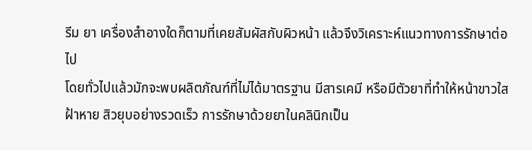รีม ยา เครื่องสำอางใดก็ตามที่เคยสัมผัสกับผิวหน้า แล้วจึงวิเคราะห์แนวทางการรักษาต่อไป
โดยทั่วไปแล้วมักจะพบผลิตภัณฑ์ที่ไม่ได้มาตรฐาน มีสารเคมี หรือมีตัวยาที่ทำให้หน้าขาวใส ฝ้าหาย สิวยุบอย่างรวดเร็ว การรักษาด้วยยาในคลินิกเป็น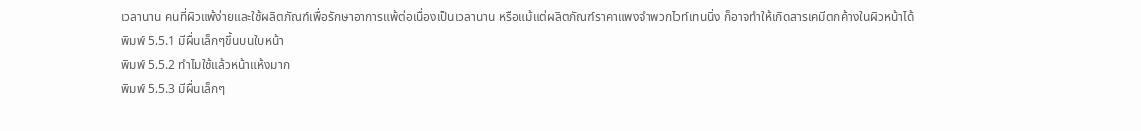เวลานาน คนที่ผิวแพ้ง่ายและใช้ผลิตภัณฑ์เพื่อรักษาอาการแพ้ต่อเนื่องเป็นเวลานาน หรือแม้แต่ผลิตภัณฑ์ราคาแพงจำพวกไวท์เทนนิ่ง ก็อาจทำให้เกิดสารเคมีตกค้างในผิวหน้าได้
พิมพ์ 5.5.1 มีผื่นเล็กๆขึ้นบนใบหน้า
พิมพ์ 5.5.2 ทำไมใช้แล้วหน้าแห้งมาก
พิมพ์ 5.5.3 มีผื่นเล็กๆ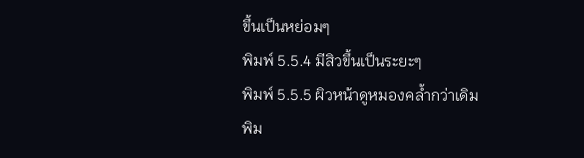ขึ้นเป็นหย่อมๆ
พิมพ์ 5.5.4 มีสิวขึ้นเป็นระยะๆ
พิมพ์ 5.5.5 ผิวหน้าดูหมองคล้ำกว่าเดิม
พิม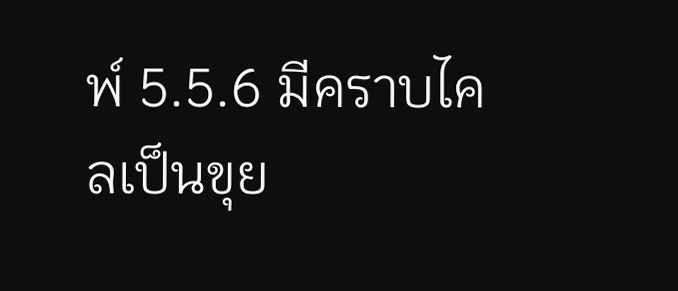พ์ 5.5.6 มีคราบไคลเป็นขุย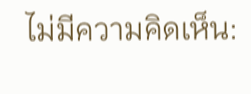ไม่มีความคิดเห็น: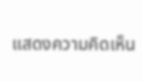แสดงความคิดเห็น